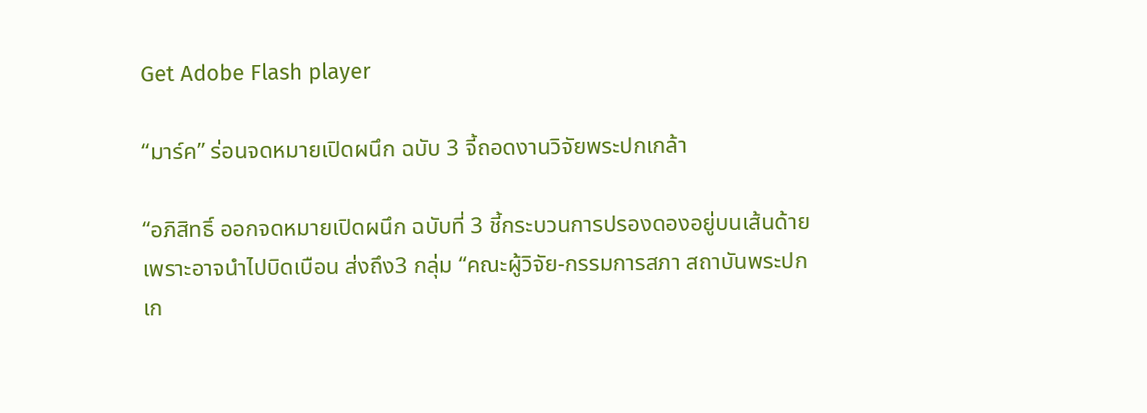Get Adobe Flash player

“มาร์ค” ร่อนจดหมายเปิดผนึก ฉบับ 3 จี้ถอดงานวิจัยพระปกเกล้า

“อภิสิทธิ์ ออกจดหมายเปิดผนึก ฉบับที่ 3 ชี้กระบวนการปรองดองอยู่บนเส้นด้าย เพราะอาจนำไปบิดเบือน ส่งถึง3 กลุ่ม “คณะผู้วิจัย-กรรมการสภา สถาบันพระปกเก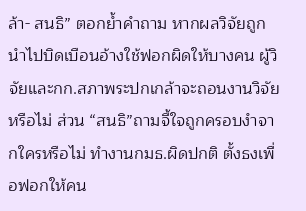ล้า- สนธิ” ตอกย้ำคำถาม หากผลวิจัยถูกนำไปบิดเบือนอ้างใช้ฟอกผิดให้บางคน ผู้วิจัยและกก.สภาพระปกเกล้าจะถอนงานวิจัยหรือไม่ ส่วน “สนธิ”ถามจี้ใจถูกครอบงำจากใครหรือไม่ ทำงานกมธ.ผิดปกติ ตั้งธงเพื่อฟอกให้คน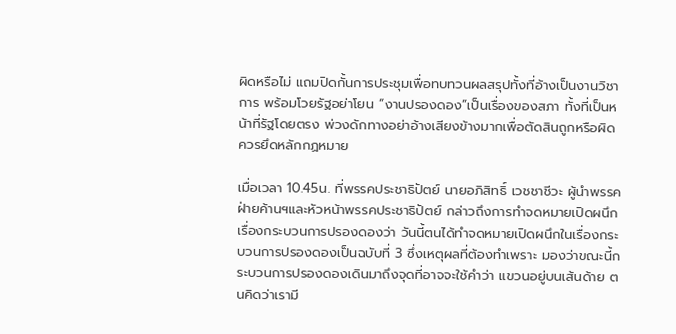ผิดหรือไม่ แถมปิดกั้นการประชุมเพื่อทบทวนผลสรุปทั้งที่อ้างเป็นงานวิชาการ พร้อมโวยรัฐอย่าโยน “งานปรองดอง”เป็นเรื่องของสภา ทั้งที่เป็นหน้าที่รัฐโดยตรง พ่วงดักทางอย่าอ้างเสียงข้างมากเพื่อตัดสินถูกหรือผิด ควรยึดหลักกฏหมาย

เมื่อเวลา 10.45น. ที่พรรคประชาธิปัตย์ นายอภิสิทธิ์ เวชชาชีวะ ผู้นำพรรคฝ่ายค้านฯและหัวหน้าพรรคประชาธิปัตย์ กล่าวถึงการทำจดหมายเปิดผนึกเรื่องกระบวนการปรองดองว่า วันนี้ตนได้ทำจดหมายเปิดผนึกในเรื่องกระบวนการปรองดองเป็นฉบับที่ 3 ซึ่งเหตุผลที่ต้องทำเพราะ มองว่าขณะนี้กระบวนการปรองดองเดินมาถึงจุดที่อาจจะใช้คำว่า แขวนอยู่บนเส้นด้าย ตนคิดว่าเรามี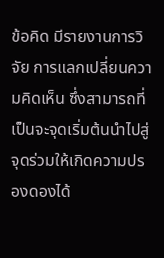ข้อคิด มีรายงานการวิจัย การแลกเปลี่ยนความคิดเห็น ซึ่งสามารถที่เป็นจะจุดเริ่มต้นนำไปสู่จุดร่วมให้เกิดความปรองดองได้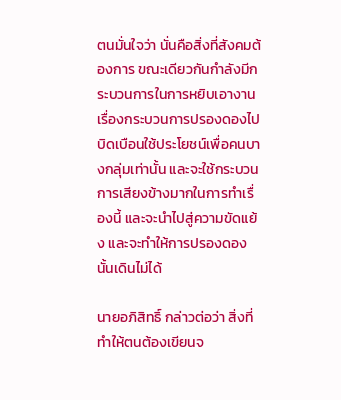ตนมั่นใจว่า นั่นคือสิ่งที่สังคมต้องการ ขณะเดียวกันกำลังมีกระบวนการในการหยิบเอางานเรื่องกระบวนการปรองดองไปบิดเบือนใช้ประโยชน์เพื่อคนบางกลุ่มเท่านั้น และจะใช้กระบวนการเสียงข้างมากในการทำเรื่องนี้ และจะนำไปสู่ความขัดแย้ง และจะทำให้การปรองดองนั้นเดินไม่ได้

นายอภิสิทธิ์ กล่าวต่อว่า สิ่งที่ทำให้ตนต้องเขียนจ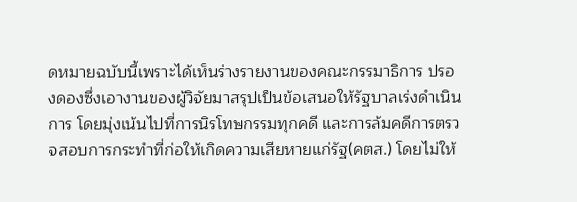ดหมายฉบับนี้เพราะได้เห็นร่างรายงานของคณะกรรมาธิการ ปรองดองซึ่งเอางานของผู้วิจัยมาสรุปเป็นข้อเสนอให้รัฐบาลเร่งดำเนินการ โดยมุ่งเน้นไปที่การนิรโทษกรรมทุกคดี และการล้มคดีการตรวจสอบการกระทำที่ก่อให้เกิดความเสียหายแก่รัฐ(คตส.) โดยไม่ให้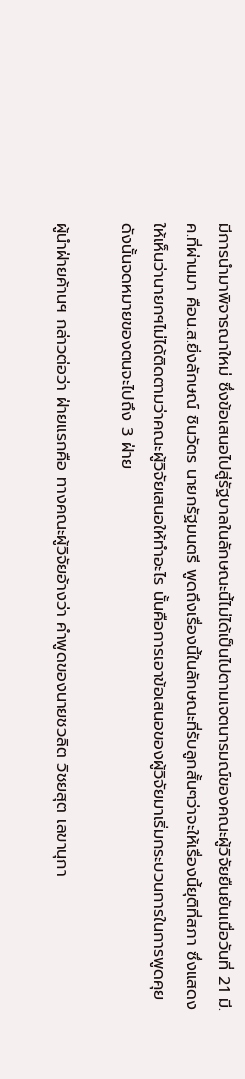มีการนำมาพิจารณาใหม่ ซึ่งข้อเสนอไปสู่รัฐบาลในลักษณะนี้ไม่ได้เป็นไปตามเจตนารมณ์ของคณะผู้วิจัยยืนยันเมื่อวันที่ 21 มี.ค.ที่ผ่านมา คือน.ส.ยิ่งลักษณ์ ชินวัตร นายกรัฐมนตรี พูดถึงเรื่องนี้ในลักษณะที่รับลูกสั้นๆว่าจะให้เรื่องนี้ยุติที่สภา ซึ่งแสดงให้เห็นว่านายกฯไม่ได้ติดตามว่าคณะผู้วิจัยเสนอให้ทำอะไร นั้นคือการเอาข้อเสนอของผู้วิจัยมาเริ่มกระบวนการในการพูดคุย ดังนั้นจดหมายของตนจะไปถึง 3 ฝ่าย

ผู้นำฝ่ายค้านฯ กล่าวต่อว่า ฝ่ายแรกคือ ทางคณะผู้วิจัยอ้างว่า คำพูดของนายชวลิต วิชยสุต เลขานุกา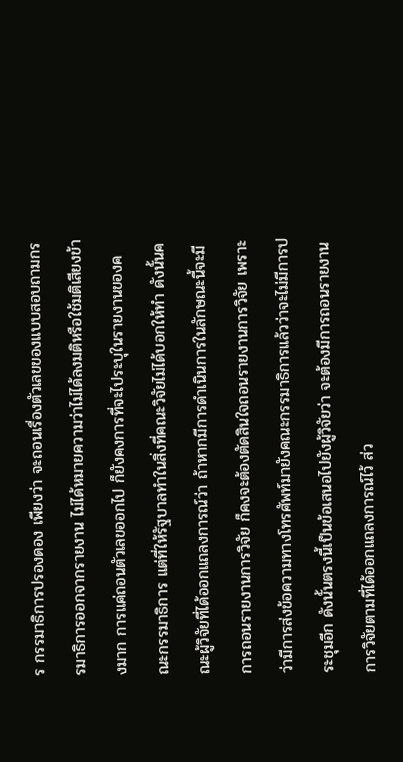ร กรรมาธิการปรองดอง เพียงว่า จะถอนเรื่องตัวเลขของแบบสอบถามกรรมาธิการออกจากรายงาน ไม่ได้หมายความว่าไม่ได้ลงมติหรือใช้มติเสียงข้างมาก การแค่ถอนตัวเลขออกไป ก็ยังคงการที่จะไประบุในรายงานของคณะกรรมาธิการ แต่ที่ให้รัฐบาลทำในสิ่งที่คณะวิจัยไม่ได้บอกให้ทำ ดังนั้นคณะผู้วิจัยที่ได้ออกแถลงการณ์ว่า ถ้าหากมีการดำเนินการในลักษณะนี้จะมีการถอนรายงานการวิจัย ก็คงจะต้องตัดสินใจถอนรายงานการวิจัย เพราะว่ามีการส่งข้อความทางโทรศัพท์มายังคณะกรรมาธิการแล้วว่าจะไม่มีการประชุมอีก ดังนั้นตรงนี้เป็นข้อเสนอไปยังผู้วิจัยว่า จะต้องมีการถอนรายงานการวิจัยตามที่ได้ออกแถลงการณ์ไว้ ส่ว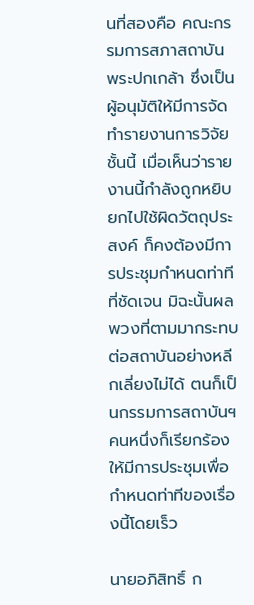นที่สองคือ คณะกรรมการสภาสถาบันพระปกเกล้า ซึ่งเป็นผู้อนุมัติให้มีการจัดทำรายงานการวิจัยชั้นนี้ เมื่อเห็นว่ารายงานนี้กำลังถูกหยิบยกไปใช้ผิดวัตถุประสงค์ ก็คงต้องมีการประชุมกำหนดท่าทีที่ชัดเจน มิฉะนั้นผลพวงที่ตามมากระทบต่อสถาบันอย่างหลีกเลี่ยงไม่ได้ ตนก็เป็นกรรมการสถาบันฯคนหนึ่งก็เรียกร้องให้มีการประชุมเพื่อกำหนดท่าทีของเรื่องนี้โดยเร็ว

นายอภิสิทธิ์ ก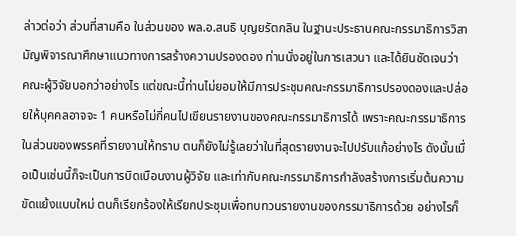ล่าวต่อว่า ส่วนที่สามคือ ในส่วนของ พล.อ.สนธิ บุญยรัตกลิน ในฐานะประธานคณะกรรมาธิการวิสามัญพิจารณาศึกษาแนวทางการสร้างความปรองดอง ท่านนั่งอยู่ในการเสวนา และได้ยินชัดเจนว่า คณะผู้วิจัยบอกว่าอย่างไร แต่ขณะนี้ท่านไม่ยอมให้มีการประชุมคณะกรรมาธิการปรองดองและปล่อยให้บุคคลอาจจะ 1 คนหรือไม่กี่คนไปเขียนรายงานของคณะกรรมาธิการได้ เพราะคณะกรรมาธิการในส่วนของพรรคที่รายงานให้ทราบ ตนก็ยังไม่รู้เลยว่าในที่สุดรายงานจะไปปรับแก้อย่างไร ดังนั้นเมื่อเป็นเช่นนี้ก็จะเป็นการบิดเบือนงานผู้วิจัย และเท่ากับคณะกรรมาธิการกำลังสร้างการเริ่มต้นความขัดแย้งแบบใหม่ ตนก็เรียกร้องให้เรียกประชุมเพื่อทบทวนรายงานของกรรมาธิการด้วย อย่างไรก็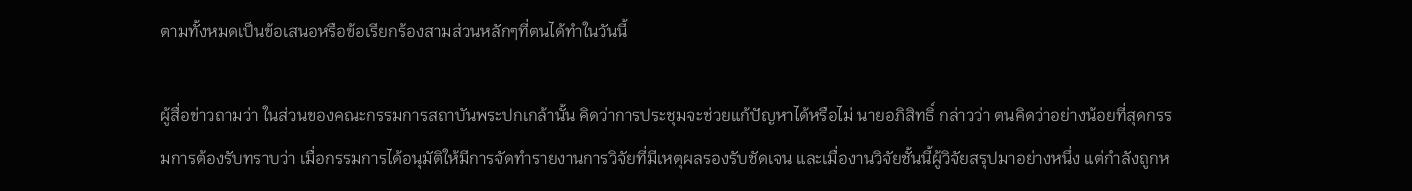ตามทั้งหมดเป็นข้อเสนอหรือข้อเรียกร้องสามส่วนหลักๆที่ตนได้ทำในวันนี้

ผู้สื่อข่าวถามว่า ในส่วนของคณะกรรมการสถาบันพระปกเกล้านั้น คิดว่าการประชุมจะช่วยแก้ปัญหาได้หรือไม่ นายอภิสิทธิ์ กล่าวว่า ตนคิดว่าอย่างน้อยที่สุดกรรมการต้องรับทราบว่า เมื่อกรรมการได้อนุมัติให้มีการจัดทำรายงานการวิจัยที่มีเหตุผลรองรับชัดเจน และเมื่องานวิจัยชั้นนี้ผู้วิจัยสรุปมาอย่างหนึ่ง แต่กำลังถูกห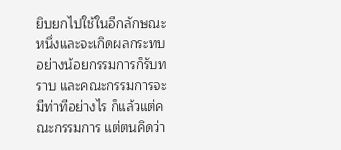ยิบยกไปใช้ในอีกลักษณะหนึ่งและจะเกิดผลกระทบอย่างน้อยกรรมการก็รับทราบ และคณะกรรมการจะมีท่าทีอย่างไร ก็แล้วแต่คณะกรรมการ แต่ตนคิดว่า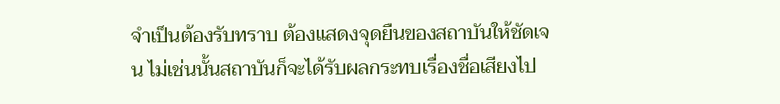จำเป็นต้องรับทราบ ต้องแสดงจุดยืนของสถาบันให้ชัดเจน ไม่เช่นนั้นสถาบันก็จะได้รับผลกระทบเรื่องชื่อเสียงไป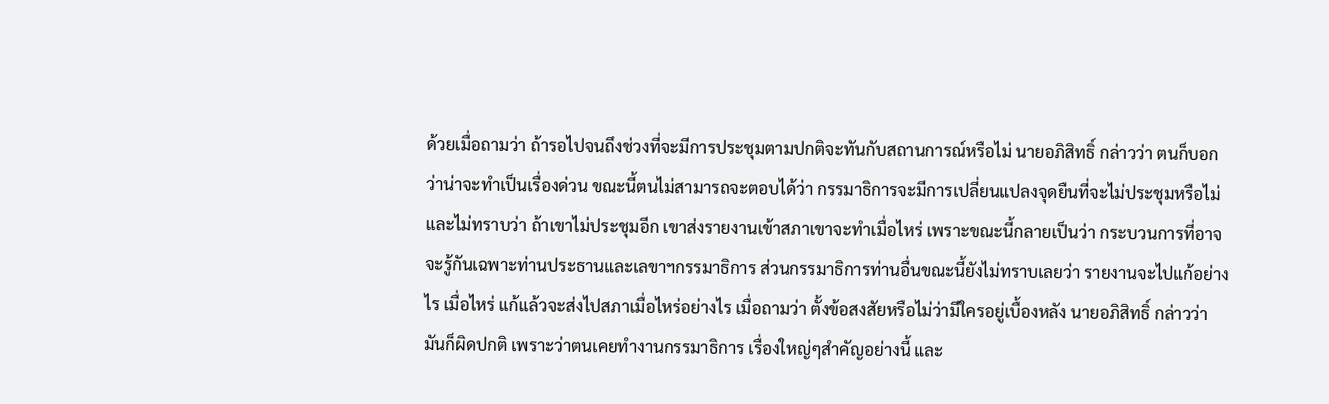ด้วยเมื่อถามว่า ถ้ารอไปจนถึงช่วงที่จะมีการประชุมตามปกติจะทันกับสถานการณ์หรือไม่ นายอภิสิทธิ์ กล่าวว่า ตนก็บอกว่าน่าจะทำเป็นเรื่องด่วน ขณะนี้ตนไม่สามารถจะตอบได้ว่า กรรมาธิการจะมีการเปลี่ยนแปลงจุดยืนที่จะไม่ประชุมหรือไม่ และไม่ทราบว่า ถ้าเขาไม่ประชุมอีก เขาส่งรายงานเข้าสภาเขาจะทำเมื่อไหร่ เพราะขณะนี้กลายเป็นว่า กระบวนการที่อาจจะรู้กันเฉพาะท่านประธานและเลขาฯกรรมาธิการ ส่วนกรรมาธิการท่านอื่นขณะนี้ยังไม่ทราบเลยว่า รายงานจะไปแก้อย่างไร เมื่อไหร่ แก้แล้วจะส่งไปสภาเมื่อไหร่อย่างไร เมื่อถามว่า ตั้งข้อสงสัยหรือไม่ว่ามีใครอยู่เบื้องหลัง นายอภิสิทธิ์ กล่าวว่า มันก็ผิดปกติ เพราะว่าตนเคยทำงานกรรมาธิการ เรื่องใหญ่ๆสำคัญอย่างนี้ และ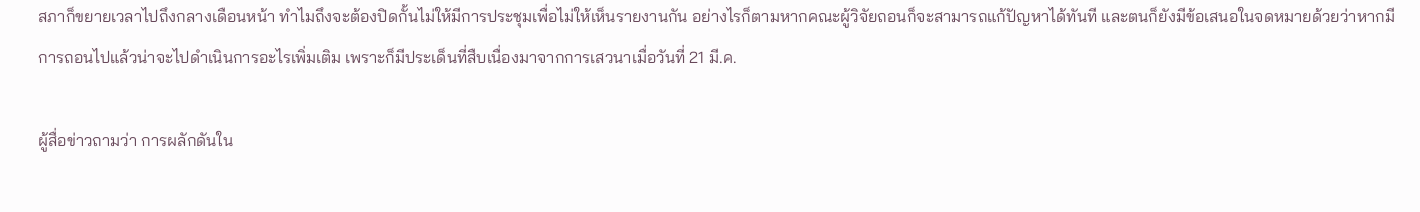สภาก็ขยายเวลาไปถึงกลางเดือนหน้า ทำไมถึงจะต้องปิดกั้นไม่ให้มีการประชุมเพื่อไม่ให้เห็นรายงานกัน อย่างไรก็ตามหากคณะผู้วิจัยถอนก็จะสามารถแก้ปัญหาได้ทันที และตนก็ยังมีข้อเสนอในจดหมายด้วยว่าหากมีการถอนไปแล้วน่าจะไปดำเนินการอะไรเพิ่มเติม เพราะก็มีประเด็นที่สืบเนื่องมาจากการเสวนาเมื่อวันที่ 21 มี.ค.

ผู้สื่อข่าวถามว่า การผลักดันใน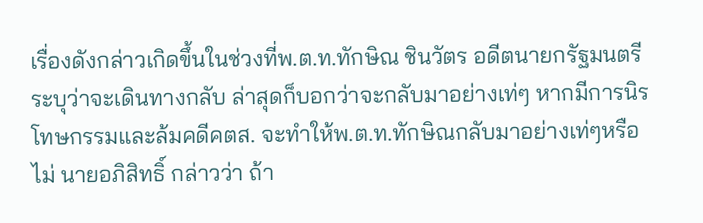เรื่องดังกล่าวเกิดขึ้นในช่วงที่พ.ต.ท.ทักษิณ ชินวัตร อดีตนายกรัฐมนตรี ระบุว่าจะเดินทางกลับ ล่าสุดก็บอกว่าจะกลับมาอย่างเท่ๆ หากมีการนิรโทษกรรมและล้มคดีคตส. จะทำให้พ.ต.ท.ทักษิณกลับมาอย่างเท่ๆหรือไม่ นายอภิสิทธิ์ กล่าวว่า ถ้า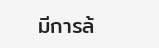มีการล้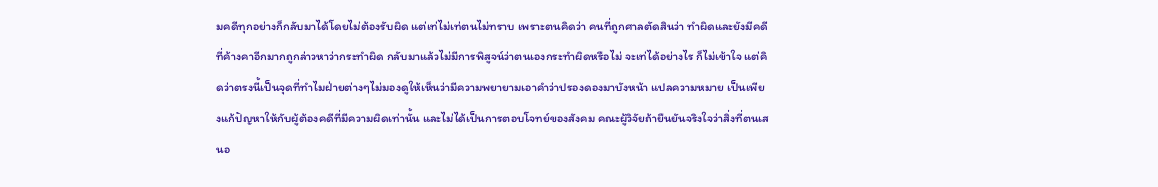มคดีทุกอย่างก็กลับมาได้โดยไม่ต้องรับผิด แต่เท่ไม่เท่ตนไม่ทราบ เพราะตนคิดว่า คนที่ถูกศาลตัดสินว่า ทำผิดและยังมีคดีที่ค้างคาอีกมากถูกล่าวหาว่ากระทำผิด กลับมาแล้วไม่มีการพิสูจน์ว่าตนเองกระทำผิดหรือไม่ จะเท่ได้อย่างไร ก็ไม่เข้าใจ แต่คิดว่าตรงนี้เป็นจุดที่ทำไมฝ่ายต่างๆไม่มองดูให้เห็นว่ามีความพยายามเอาคำว่าปรองดองมาบังหน้า แปลความหมาย เป็นเพียงแก้ปัญหาให้กับผู้ต้องคดีที่มีความผิดเท่านั้น และไม่ได้เป็นการตอบโจทย์ของสังคม คณะผู้วิจัยถ้ายืนยันจริงใจว่าสิ่งที่ตนเสนอ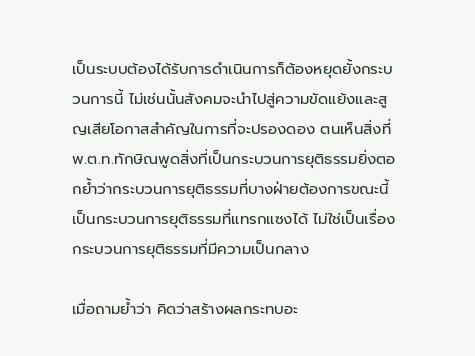เป็นระบบต้องได้รับการดำเนินการก็ต้องหยุดยั้งกระบวนการนี้ ไม่เช่นนั้นสังคมจะนำไปสู่ความขัดแย้งและสูญเสียโอกาสสำคัญในการที่จะปรองดอง ตนเห็นสิ่งที่พ.ต.ท.ทักษิณพูดสิ่งที่เป็นกระบวนการยุติธรรมยิ่งตอกย้ำว่ากระบวนการยุติธรรมที่บางฝ่ายต้องการขณะนี้เป็นกระบวนการยุติธรรมที่แทรกแซงได้ ไม่ใช่เป็นเรื่องกระบวนการยุติธรรมที่มีความเป็นกลาง

เมื่อถามย้ำว่า คิดว่าสร้างผลกระทบอะ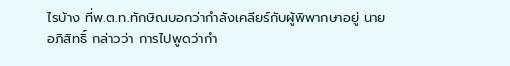ไรบ้าง ที่พ.ต.ท.ทักษิณบอกว่ากำลังเคลียร์กับผู้พิพากษาอยู่ นายอภิสิทธิ์ กล่าวว่า การไปพูดว่ากำ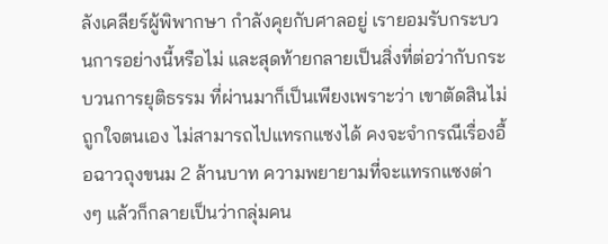ลังเคลียร์ผู้พิพากษา กำลังคุยกับศาลอยู่ เรายอมรับกระบวนการอย่างนี้หรือไม่ และสุดท้ายกลายเป็นสิ่งที่ต่อว่ากับกระบวนการยุติธรรม ที่ผ่านมาก็เป็นเพียงเพราะว่า เขาตัดสินไม่ถูกใจตนเอง ไม่สามารถไปแทรกแซงได้ คงจะจำกรณีเรื่องอื้อฉาวถุงขนม 2 ล้านบาท ความพยายามที่จะแทรกแซงต่างๆ แล้วก็กลายเป็นว่ากลุ่มคน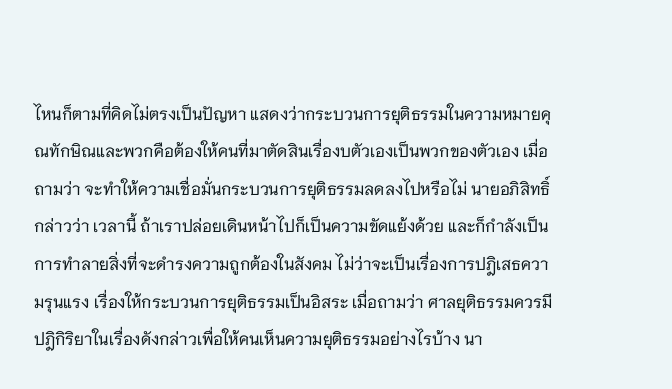ไหนก็ตามที่คิดไม่ตรงเป็นปัญหา แสดงว่ากระบวนการยุติธรรมในความหมายคุณทักษิณและพวกคือต้องให้คนที่มาตัดสินเรื่องบตัวเองเป็นพวกของตัวเอง เมื่อถามว่า จะทำให้ความเชื่อมั่นกระบวนการยุติธรรมลดลงไปหรือไม่ นายอภิสิทธิ์ กล่าวว่า เวลานี้ ถ้าเราปล่อยเดินหน้าไปก็เป็นความขัดแย้งด้วย และก็กำลังเป็นการทำลายสิ่งที่จะดำรงความถูกต้องในสังคม ไม่ว่าจะเป็นเรื่องการปฎิเสธความรุนแรง เรื่องให้กระบวนการยุติธรรมเป็นอิสระ เมื่อถามว่า ศาลยุติธรรมควรมีปฎิกิริยาในเรื่องดังกล่าวเพื่อให้คนเห็นความยุติธรรมอย่างไรบ้าง นา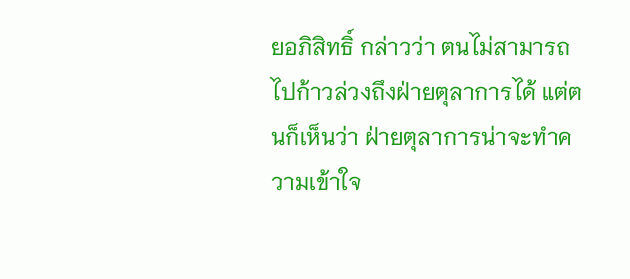ยอภิสิทธิ์ กล่าวว่า ตนไม่สามารถไปก้าวล่วงถึงฝ่ายตุลาการได้ แต่ตนก็เห็นว่า ฝ่ายตุลาการน่าจะทำความเข้าใจ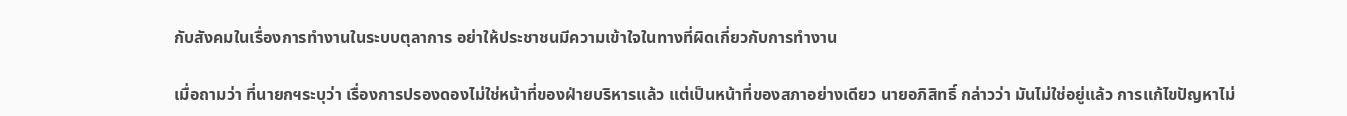กับสังคมในเรื่องการทำงานในระบบตุลาการ อย่าให้ประชาชนมีความเข้าใจในทางที่ผิดเกี่ยวกับการทำงาน

เมื่อถามว่า ที่นายกฯระบุว่า เรื่องการปรองดองไม่ใช่หน้าที่ของฝ่ายบริหารแล้ว แต่เป็นหน้าที่ของสภาอย่างเดียว นายอภิสิทธิ์ กล่าวว่า มันไม่ใช่อยู่แล้ว การแก้ไขปัญหาไม่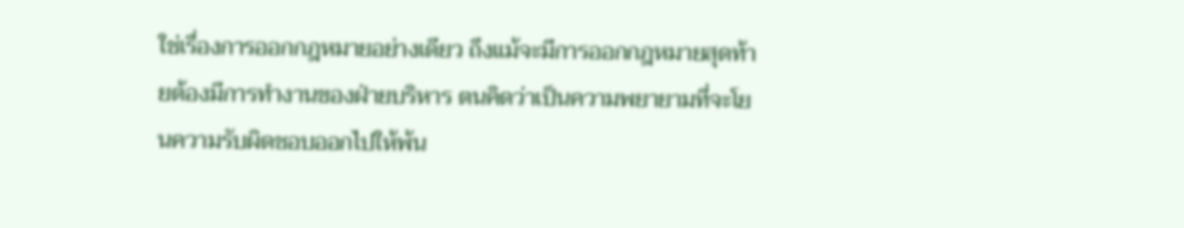ใช่เรื่องการออกกฎหมายอย่างเดียว ถึงแม้จะมีการออกกฎหมายสุดท้ายต้องมีการทำงานของฝ่ายบริหาร ตนคิดว่าเป็นความพยายามที่จะโยนความรับผิดชอบออกไปให้พ้น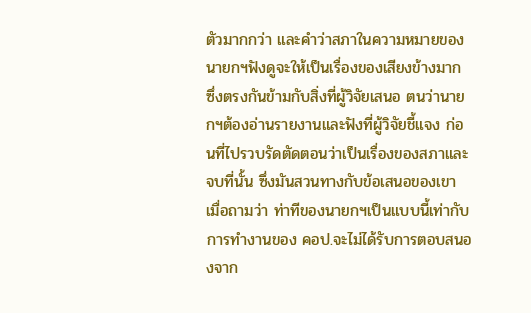ตัวมากกว่า และคำว่าสภาในความหมายของนายกฯฟังดูจะให้เป็นเรื่องของเสียงข้างมาก ซึ่งตรงกันข้ามกับสิ่งที่ผู้วิจัยเสนอ ตนว่านายกฯต้องอ่านรายงานและฟังที่ผู้วิจัยชี้แจง ก่อนที่ไปรวบรัดตัดตอนว่าเป็นเรื่องของสภาและจบที่นั้น ซึ่งมันสวนทางกับข้อเสนอของเขา เมื่อถามว่า ท่าทีของนายกฯเป็นแบบนี้เท่ากับการทำงานของ คอป.จะไม่ได้รับการตอบสนองจาก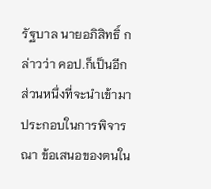รัฐบาล นายอภิสิทธิ์ กล่าวว่า คอป.ก็เป็นอีกส่วนหนึ่งที่จะนำเข้ามาประกอบในการพิจารณา ข้อเสนอของตนใน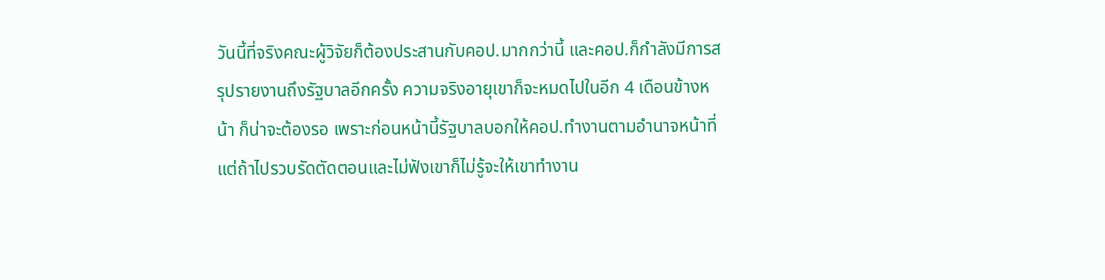วันนี้ที่จริงคณะผู้วิจัยก็ต้องประสานกับคอป.มากกว่านี้ และคอป.ก็กำลังมีการสรุปรายงานถึงรัฐบาลอีกครั้ง ความจริงอายุเขาก็จะหมดไปในอีก 4 เดือนข้างหน้า ก็น่าจะต้องรอ เพราะก่อนหน้านี้รัฐบาลบอกให้คอป.ทำงานตามอำนาจหน้าที่ แต่ถ้าไปรวบรัดตัดตอนและไม่ฟังเขาก็ไม่รู้จะให้เขาทำงาน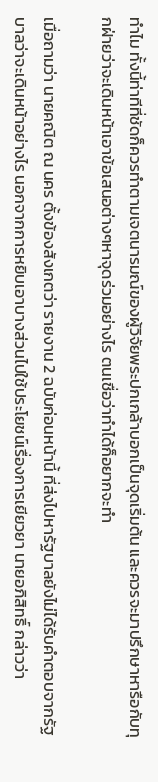ทำไม ทั้งนี้ท่าทีที่ชัดก็ควรทำตามเจตนารมณ์ของผู้วิจัยพระปกเกล้าบอกเป็นจุดเริ่มต้น และควรจะมาปรึกษาหารือกับทุกฝ่ายว่าจะเดินหน้าเอาข้อเสนอต่างๆหาจุดร่วมอย่างไร ตนเชื่อว่าทำได้ก็อยากจะทำ

เมื่อถามว่า นายคณิต ณ นคร ตั้งข้องสังเกตว่า รายงาน 2 ฉบับก่อนหน้านี้ ที่ส่งไปหารัฐบาลยังไม่ได้รับคำตอบจากรัฐบาลว่าจะเดินหน้าอย่างไร นอกจากการหยิบเอาบางส่วนไปใช้ประโยชน์เรื่องการเยียวยา นายอภิสิทธิ์ กล่าวว่า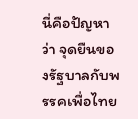นี่คือปัญหาว่า จุดยืนของรัฐบาลกับพรรคเพื่อไทย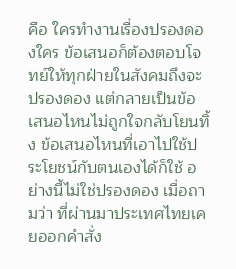คือ ใครทำงานเรื่องปรองดองใคร ข้อเสนอก็ต้องตอบโจทย์ให้ทุกฝ่ายในสังคมถึงจะปรองดอง แต่กลายเป็นข้อเสนอไหนไม่ถูกใจกลับโยนทิ้ง ข้อเสนอไหนที่เอาไปใช้ประโยชน์กับตนเองได้ก็ใช้ อย่างนี้ไม่ใช่ปรองดอง เมื่อถามว่า ที่ผ่านมาประเทศไทยเคยออกคำสั่ง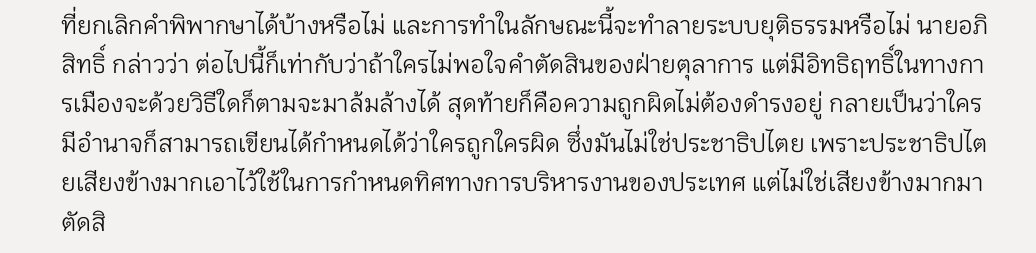ที่ยกเลิกคำพิพากษาได้บ้างหรือไม่ และการทำในลักษณะนี้จะทำลายระบบยุติธรรมหรือไม่ นายอภิสิทธิ์ กล่าวว่า ต่อไปนี้ก็เท่ากับว่าถ้าใครไม่พอใจคำตัดสินของฝ่ายตุลาการ แต่มีอิทธิฤทธิ์ในทางการเมืองจะด้วยวิธีใดก็ตามจะมาล้มล้างได้ สุดท้ายก็คือความถูกผิดไม่ต้องดำรงอยู่ กลายเป็นว่าใครมีอำนาจก็สามารถเขียนได้กำหนดได้ว่าใครถูกใครผิด ซึ่งมันไม่ใช่ประชาธิปไตย เพราะประชาธิปไตยเสียงข้างมากเอาไว้ใช้ในการกำหนดทิศทางการบริหารงานของประเทศ แต่ไม่ใช่เสียงข้างมากมาตัดสิ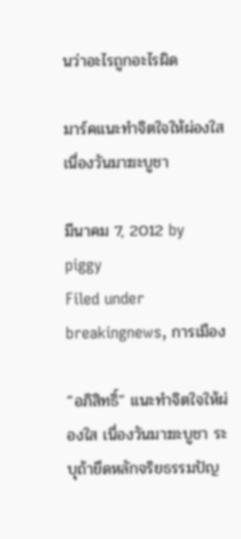นว่าอะไรถูกอะไรผิด

มาร์คแนะทำจิตใจให้ผ่องใส เนื่องวันมาฆะบูชา

มีนาคม 7, 2012 by piggy
Filed under breakingnews, การเมือง

“อภิสิทธิ์” แนะทำจิตใจให้ผ่องใส เนื่องวันมาฆะบูชา ระบุถ้ายึดหลักจริยธรรมปัญ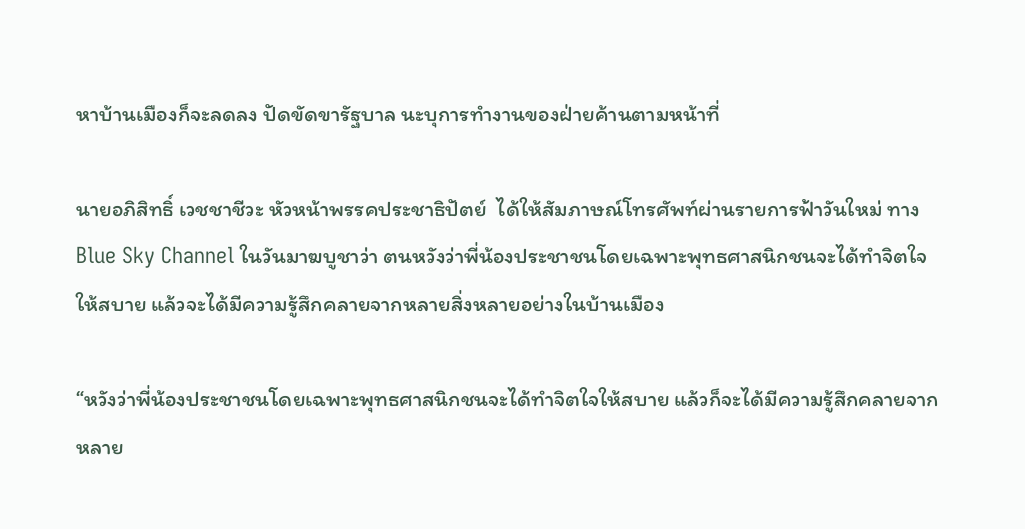หาบ้านเมืองก็จะลดลง ปัดขัดขารัฐบาล นะบุการทำงานของฝ่ายค้านตามหน้าที่

นายอภิสิทธิ์ เวชชาชีวะ หัวหน้าพรรคประชาธิปัตย์  ได้ให้สัมภาษณ์โทรศัพท์ผ่านรายการฟ้าวันใหม่ ทาง Blue Sky Channel ในวันมาฆบูชาว่า ตนหวังว่าพี่น้องประชาชนโดยเฉพาะพุทธศาสนิกชนจะได้ทำจิตใจให้สบาย แล้วจะได้มีความรู้สึกคลายจากหลายสิ่งหลายอย่างในบ้านเมือง

“หวังว่าพี่น้องประชาชนโดยเฉพาะพุทธศาสนิกชนจะได้ทำจิตใจให้สบาย แล้วก็จะได้มีความรู้สึกคลายจากหลาย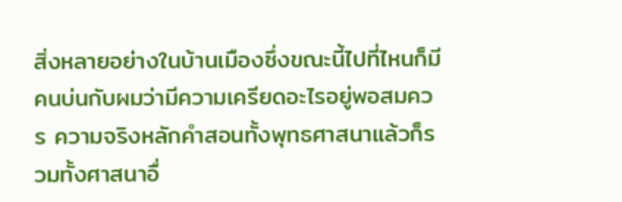สิ่งหลายอย่างในบ้านเมืองซึ่งขณะนี้ไปที่ไหนก็มีคนบ่นกับผมว่ามีความเครียดอะไรอยู่พอสมควร ความจริงหลักคำสอนทั้งพุทธศาสนาแล้วก็รวมทั้งศาสนาอื่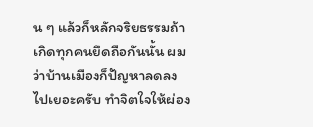น ๆ แล้วก็หลักจริยธรรมถ้าเกิดทุกคนยึดถือกันนั้น ผมว่าบ้านเมืองก็ปัญหาลดลงไปเยอะครับ ทำจิตใจให้ผ่อง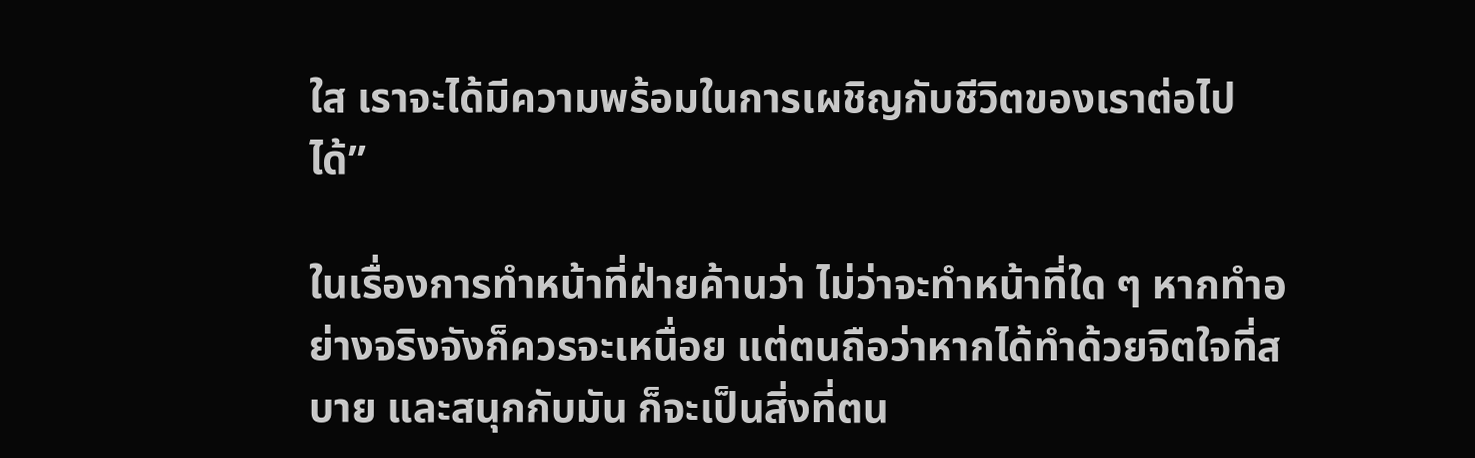ใส เราจะได้มีความพร้อมในการเผชิญกับชีวิตของเราต่อไปได้”

ในเรื่องการทำหน้าที่ฝ่ายค้านว่า ไม่ว่าจะทำหน้าที่ใด ๆ หากทำอย่างจริงจังก็ควรจะเหนื่อย แต่ตนถือว่าหากได้ทำด้วยจิตใจที่สบาย และสนุกกับมัน ก็จะเป็นสิ่งที่ตน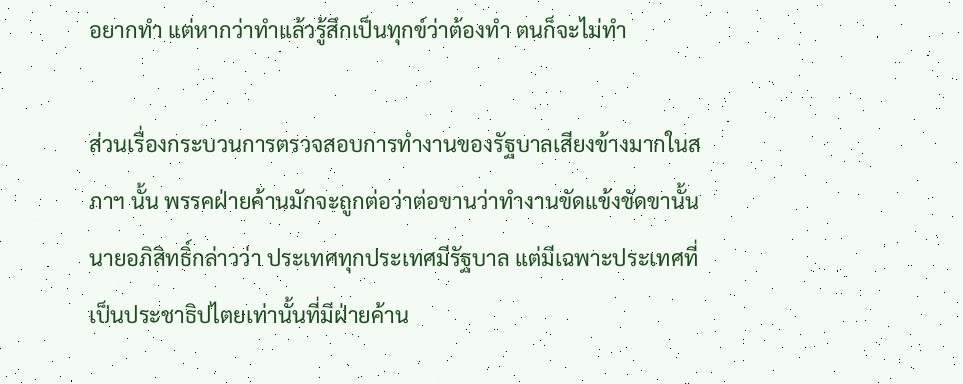อยากทำ แต่หากว่าทำแล้วรู้สึกเป็นทุกข์ว่าต้องทำ ตนก็จะไม่ทำ

ส่วนเรื่องกระบวนการตรวจสอบการทำงานของรัฐบาลเสียงข้างมากในสภาฯ นั้น พรรคฝ่ายค้านมักจะถูกต่อว่าต่อขานว่าทำงานขัดแข้งขัดขานั้น นายอภิสิทธิ์กล่าวว่า ประเทศทุกประเทศมีรัฐบาล แต่มีเฉพาะประเทศที่เป็นประชาธิปไตยเท่านั้นที่มีฝ่ายค้าน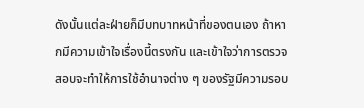ดังนั้นแต่ละฝ่ายก็มีบทบาทหน้าที่ของตนเอง ถ้าหากมีความเข้าใจเรื่องนี้ตรงกัน และเข้าใจว่าการตรวจสอบจะทำให้การใช้อำนาจต่าง ๆ ของรัฐมีความรอบ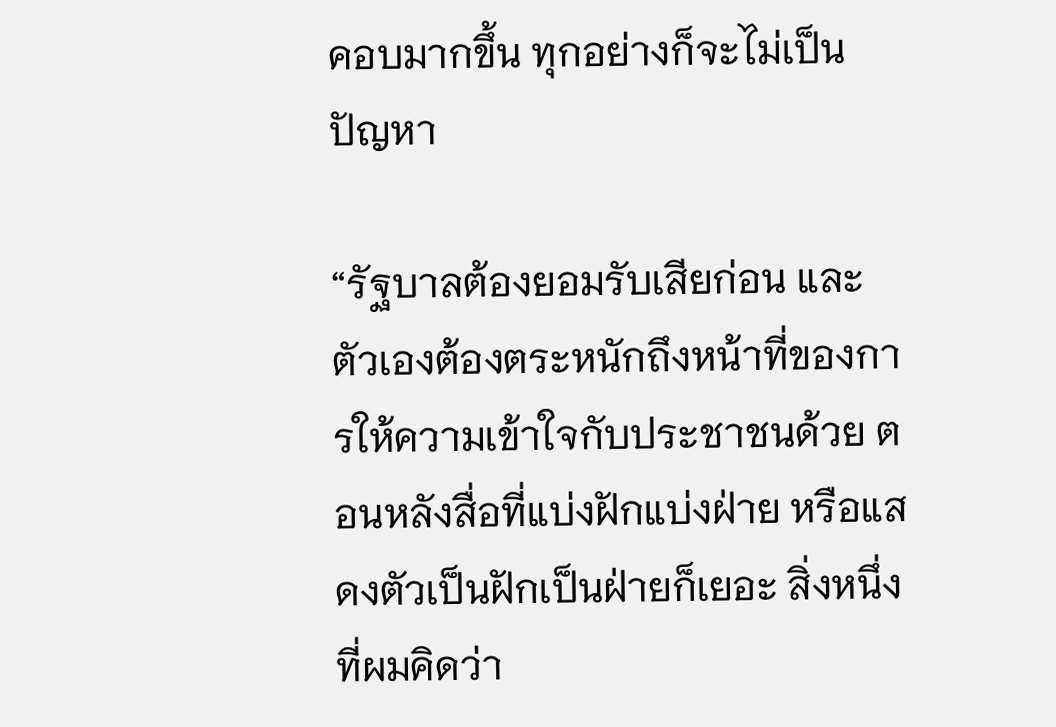คอบมากขึ้น ทุกอย่างก็จะไม่เป็นปัญหา

“รัฐบาลต้องยอมรับเสียก่อน และตัวเองต้องตระหนักถึงหน้าที่ของการให้ความเข้าใจกับประชาชนด้วย ตอนหลังสื่อที่แบ่งฝักแบ่งฝ่าย หรือแสดงตัวเป็นฝักเป็นฝ่ายก็เยอะ สิ่งหนึ่งที่ผมคิดว่า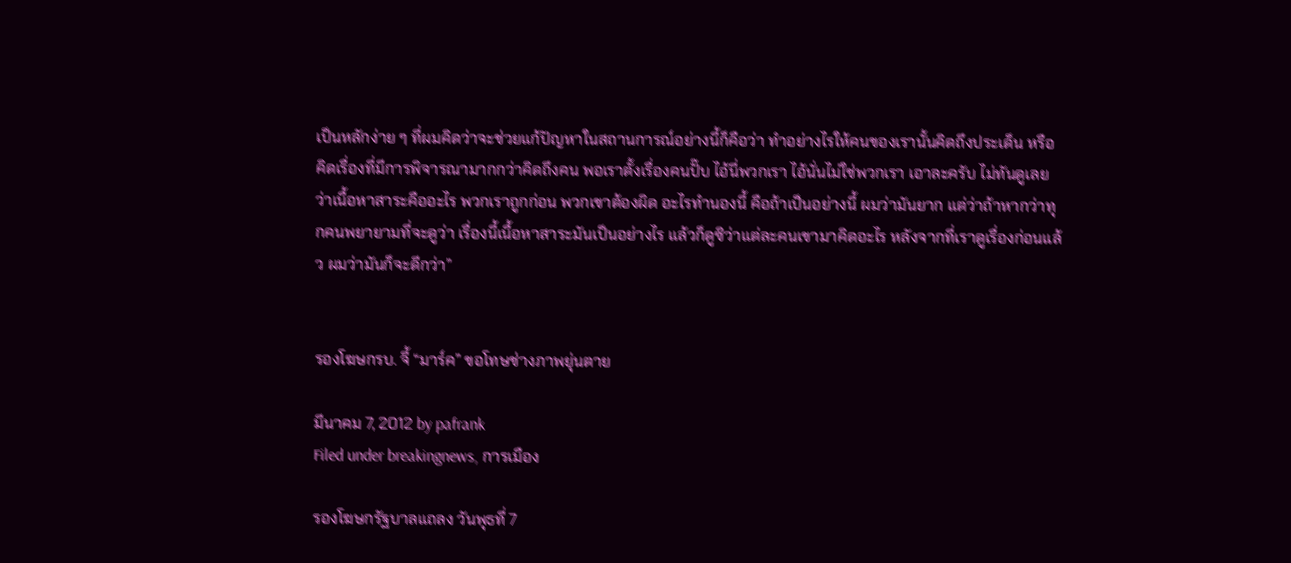เป็นหลักง่าย ๆ ที่ผมคิดว่าจะช่วยแก้ปัญหาในสถานการณ์อย่างนี้ก็คือว่า ทำอย่างไรให้คนของเรานั้นคิดถึงประเด็น หรือคิดเรื่องที่มีการพิจารณามากกว่าคิดถึงคน พอเราตั้งเรื่องคนปั๊บ ไอ้นี่พวกเรา ไอ้นั่นไม่ใช่พวกเรา เอาละครับ ไม่ทันดูเลยว่าเนื้อหาสาระคืออะไร พวกเราถูกก่อน พวกเขาต้องผิด อะไรทำนองนี้ คือถ้าเป็นอย่างนี้ ผมว่ามันยาก แต่ว่าถ้าหากว่าทุกคนพยายามที่จะดูว่า เรื่องนี้เนื้อหาสาระมันเป็นอย่างไร แล้วก็ดูซิว่าแต่ละคนเขามาคิดอะไร หลังจากที่เราดูเรื่องก่อนแล้ว ผมว่ามันก็จะดีกว่า”


รองโฆษกรบ. จี้ “มาร์ค” ขอโทษช่างภาพยุ่นตาย

มีนาคม 7, 2012 by pafrank
Filed under breakingnews, การเมือง

รองโฆษกรัฐบาลแถลง วันพุธที่ 7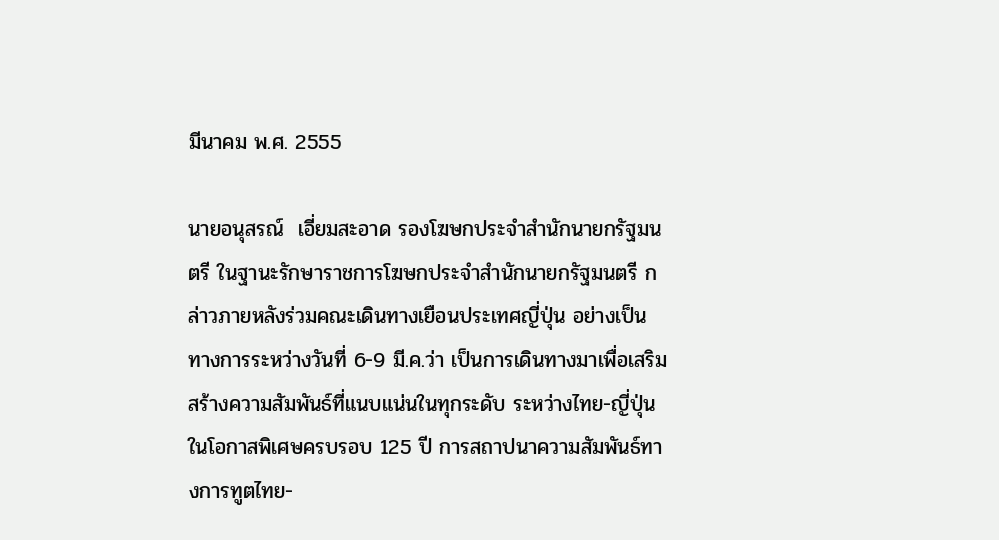มีนาคม พ.ศ. 2555

นายอนุสรณ์  เอี่ยมสะอาด รองโฆษกประจำสำนักนายกรัฐมนตรี ในฐานะรักษาราชการโฆษกประจำสำนักนายกรัฐมนตรี กล่าวภายหลังร่วมคณะเดินทางเยือนประเทศญี่ปุ่น อย่างเป็นทางการระหว่างวันที่ 6-9 มี.ค.ว่า เป็นการเดินทางมาเพื่อเสริมสร้างความสัมพันธ์ที่แนบแน่นในทุกระดับ ระหว่างไทย-ญี่ปุ่น ในโอกาสพิเศษครบรอบ 125 ปี การสถาปนาความสัมพันธ์ทางการทูตไทย-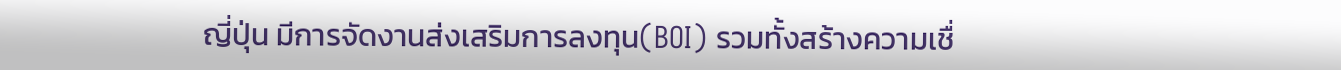ญี่ปุ่น มีการจัดงานส่งเสริมการลงทุน(BOI) รวมทั้งสร้างความเชื่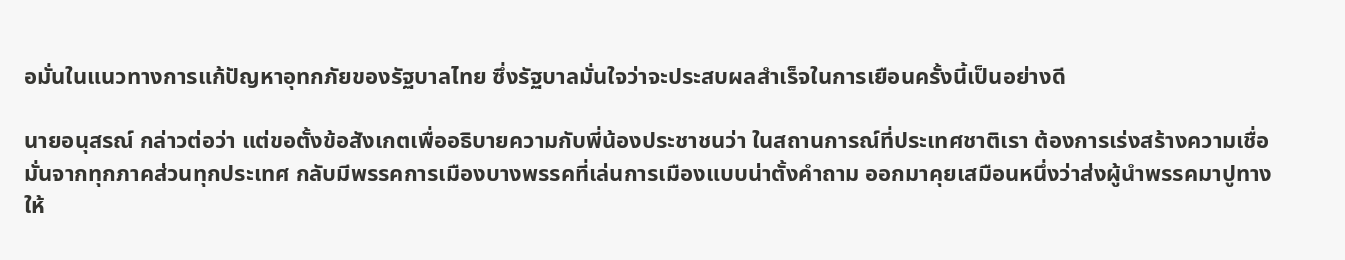อมั่นในแนวทางการแก้ปัญหาอุทกภัยของรัฐบาลไทย ซึ่งรัฐบาลมั่นใจว่าจะประสบผลสำเร็จในการเยือนครั้งนี้เป็นอย่างดี

นายอนุสรณ์ กล่าวต่อว่า แต่ขอตั้งข้อสังเกตเพื่ออธิบายความกับพี่น้องประชาชนว่า ในสถานการณ์ที่ประเทศชาติเรา ต้องการเร่งสร้างความเชื่อมั่นจากทุกภาคส่วนทุกประเทศ กลับมีพรรคการเมืองบางพรรคที่เล่นการเมืองแบบน่าตั้งคำถาม ออกมาคุยเสมือนหนึ่งว่าส่งผู้นำพรรคมาปูทางให้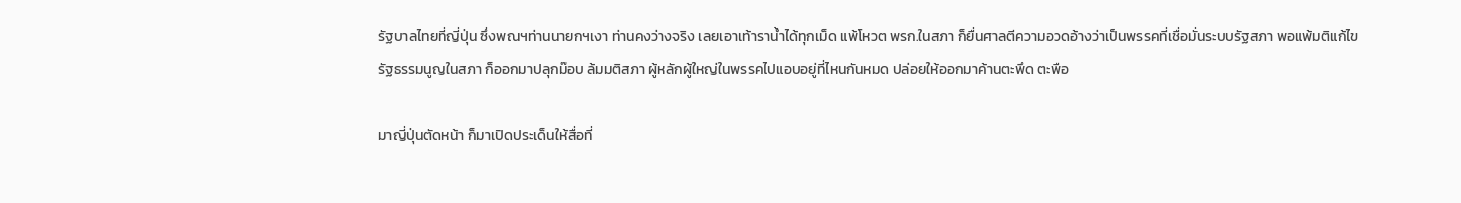รัฐบาลไทยที่ญี่ปุ่น ซึ่งพณฯท่านนายกฯเงา ท่านคงว่างจริง เลยเอาเท้าราน้ำได้ทุกเม็ด แพ้โหวต พรก.ในสภา ก็ยื่นศาลตีความอวดอ้างว่าเป็นพรรคที่เชื่อมั่นระบบรัฐสภา พอแพ้มติแก้ไขรัฐธรรมนูญในสภา ก็ออกมาปลุกม๊อบ ล้มมติสภา ผู้หลักผู้ใหญ่ในพรรคไปแอบอยู่ที่ไหนกันหมด ปล่อยให้ออกมาค้านตะพึด ตะพือ

มาญี่ปุ่นตัดหน้า ก็มาเปิดประเด็นให้สื่อที่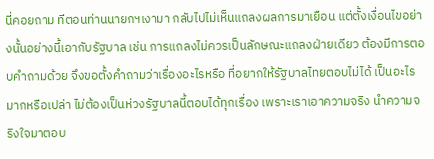นี่คอยถาม ทีตอนท่านนายกฯเงามา กลับไปไม่เห็นแถลงผลการมาเยือน แต่ตั้งเงื่อนไขอย่างนั้นอย่างนี้เอากับรัฐบาล เช่น การแถลงไม่ควรเป็นลักษณะแถลงฝ่ายเดียว ต้องมีการตอบคำถามด้วย จึงขอตั้งคำถามว่าเรื่องอะไรหรือ ที่อยากให้รัฐบาลไทยตอบไม่ได้ เป็นอะไรมากหรือเปล่า ไม่ต้องเป็นห่วงรัฐบาลนี้ตอบได้ทุกเรื่อง เพราะเราเอาความจริง นำความจริงใจมาตอบ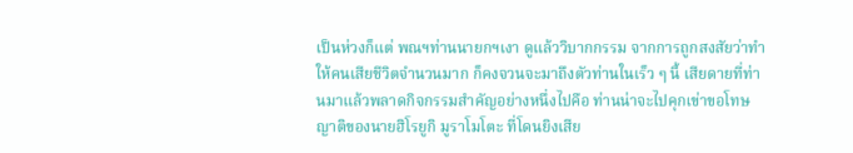เป็นห่วงก็แต่ พณฯท่านนายกฯเงา ดูแล้ววิบากกรรม จากการถูกสงสัยว่าทำให้คนเสียชีวิตจำนวนมาก ก็คงจวนจะมาถึงตัวท่านในเร็ว ๆ นี้ เสียดายที่ท่านมาแล้วพลาดกิจกรรมสำคัญอย่างหนึ่งไปคือ ท่านน่าจะไปคุกเข่าขอโทษ ญาติของนายฮิโรยูกิ มูราโมโตะ ที่โดนยิงเสีย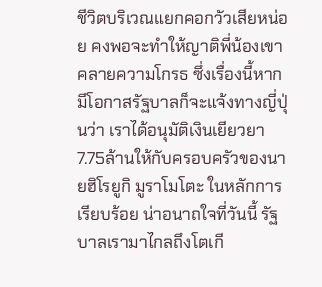ชีวิตบริเวณแยกคอกวัวเสียหน่อย คงพอจะทำให้ญาติพี่น้องเขาคลายความโกรธ ซึ่งเรื่องนี้หากมีโอกาสรัฐบาลก็จะแจ้งทางญี่ปุ่นว่า เราได้อนุมัติเงินเยียวยา7.75ล้านให้กับครอบครัวของนายฮิโรยูกิ มูราโมโตะ ในหลักการเรียบร้อย น่าอนาถใจที่วันนี้ รัฐบาลเรามาไกลถึงโตเกี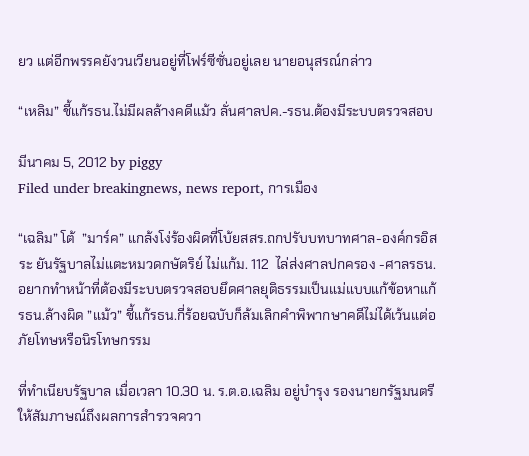ยว แต่อีกพรรคยังวนเวียนอยู่ที่โฟร์ซีซั่นอยู่เลย นายอนุสรณ์กล่าว

“เหลิม” ชี้แก้รธน.ไม่มีผลล้างคดีแม้ว ลั่นศาลปค.-รธน.ต้องมีระบบตรวจสอบ

มีนาคม 5, 2012 by piggy
Filed under breakingnews, news report, การเมือง

“เฉลิม” โต้  ”มาร์ค” แกล้งโง่ร้องผิดที่โบ้ยสสร.ถกปรับบทบาทศาล-องค์กรอิสระ ยันรัฐบาลไม่แตะหมวดกษัตริย์ ไม่แก้ม. 112  ไล่ส่งศาลปกครอง -ศาลรธน. อยากทำหน้าที่ต้องมีระบบตรวจสอบยึดศาลยุติธรรมเป็นแม่แบบแก้ข้อหาแก้รธน.ล้างผิด ”แม้ว” ชี้แก้รธน.กี่ร้อยฉบับก็ล้มเลิกคำพิพากษาคดีไม่ได้เว้นแต่อภัยโทษหรือนิรโทษกรรม

ที่ทำเนียบรัฐบาล เมื่อเวลา 10.30 น. ร.ต.อ.เฉลิม อยู่บำรุง รองนายกรัฐมนตรี ให้สัมภาษณ์ถึงผลการสำรวจควา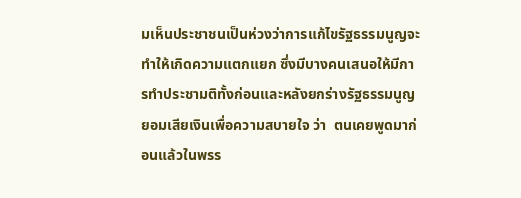มเห็นประชาชนเป็นห่วงว่าการแก้ไขรัฐธรรมนูญจะทำให้เกิดความแตกแยก ซึ่งมีบางคนเสนอให้มีการทำประชามติทั้งก่อนและหลังยกร่างรัฐธรรมนูญยอมเสียเงินเพื่อความสบายใจ ว่า  ตนเคยพูดมาก่อนแล้วในพรร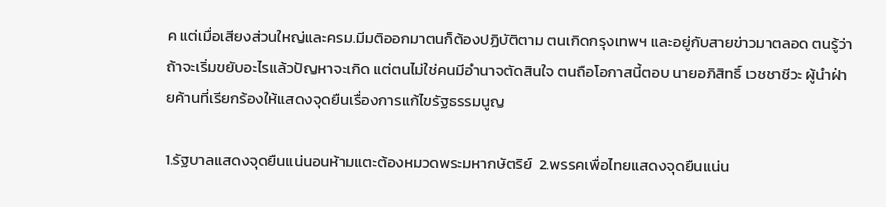ค แต่เมื่อเสียงส่วนใหญ่และครม.มีมติออกมาตนก็ต้องปฏิบัติตาม ตนเกิดกรุงเทพฯ และอยู่กับสายข่าวมาตลอด ตนรู้ว่าถ้าจะเริ่มขยับอะไรแล้วปัญหาจะเกิด แต่ตนไม่ใช่คนมีอำนาจตัดสินใจ ตนถือโอกาสนี้ตอบ นายอภิสิทธิ์ เวชชาชีวะ ผู้นำฝ่ายค้านที่เรียกร้องให้แสดงจุดยืนเรื่องการแก้ไขรัฐธรรมนูญ

1.รัฐบาลแสดงจุดยืนแน่นอนห้ามแตะต้องหมวดพระมหากษัตริย์  2.พรรคเพื่อไทยแสดงจุดยืนแน่น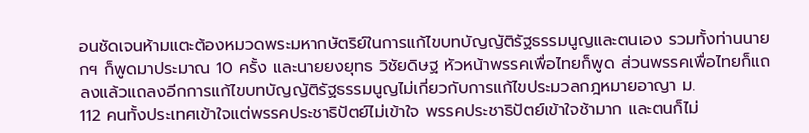อนชัดเจนห้ามแตะต้องหมวดพระมหากษัตริย์ในการแก้ไขบทบัญญัติรัฐธรรมนูญและตนเอง รวมทั้งท่านนายกฯ ก็พูดมาประมาณ 10 ครั้ง และนายยงยุทธ วิชัยดิษฐ หัวหน้าพรรคเพื่อไทยก็พูด ส่วนพรรคเพื่อไทยก็แถลงแล้วแถลงอีกการแก้ไขบทบัญญัติรัฐธรรมนูญไม่เกี่ยวกับการแก้ไขประมวลกฎหมายอาญา ม.
112 คนทั้งประเทศเข้าใจแต่พรรคประชาธิปัตย์ไม่เข้าใจ พรรคประชาธิปัตย์เข้าใจช้ามาก และตนก็ไม่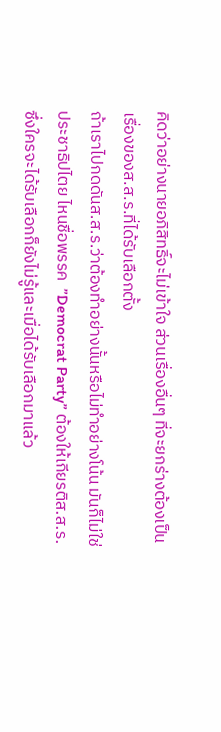คิดว่าอย่างนายอภิสิทธิ์จะไม่เข้าใจ ส่วนเรื่องอื่นๆ ที่จะยกร่างต้องเป็นเรื่องของส.ส.ร.ที่ได้รับเลือกตั้ง
ถ้าเราไปกดดันส.ส.ร.ว่าต้องทำอย่างนั้นหรือไม่ทำอย่างโน้น มันก็ไม่ใช่ประชาธิปไตย ไหนชื่อพรรค  ”Democrat Party” ต้องให้เกียรติส.ส.ร. ซึ่งใครจะได้รับเลือกก็ยังไม่รู้และเมื่อได้รับเลือกมาแล้ว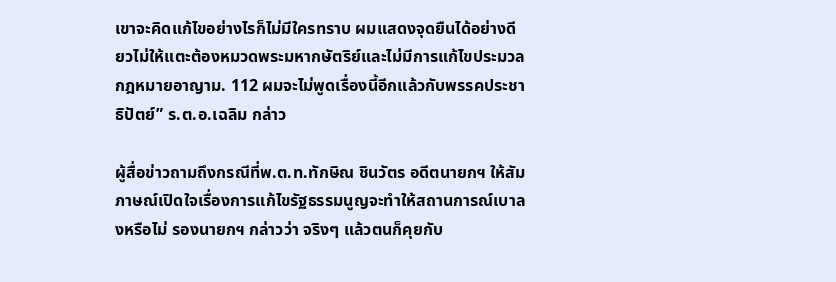เขาจะคิดแก้ไขอย่างไรก็ไม่มีใครทราบ ผมแสดงจุดยืนได้อย่างดียวไม่ให้แตะต้องหมวดพระมหากษัตริย์และไม่มีการแก้ไขประมวลกฎหมายอาญาม. 112 ผมจะไม่พูดเรื่องนี้อีกแล้วกับพรรคประชาธิปัตย์” ร.ต.อ.เฉลิม กล่าว

ผู้สื่อข่าวถามถึงกรณีที่พ.ต.ท.ทักษิณ ชินวัตร อดีตนายกฯ ให้สัมภาษณ์เปิดใจเรื่องการแก้ไขรัฐธรรมนูญจะทำให้สถานการณ์เบาลงหรือไม่ รองนายกฯ กล่าวว่า จริงๆ แล้วตนก็คุยกับ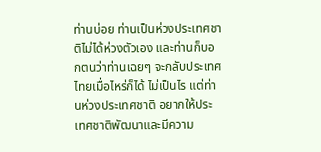ท่านบ่อย ท่านเป็นห่วงประเทศชาติไม่ได้ห่วงตัวเอง และท่านก็บอกตนว่าท่านเฉยๆ จะกลับประเทศไทยเมื่อไหร่ก็ได้ ไม่เป็นไร แต่ท่านห่วงประเทศชาติ อยากให้ประเทศชาติพัฒนาและมีความ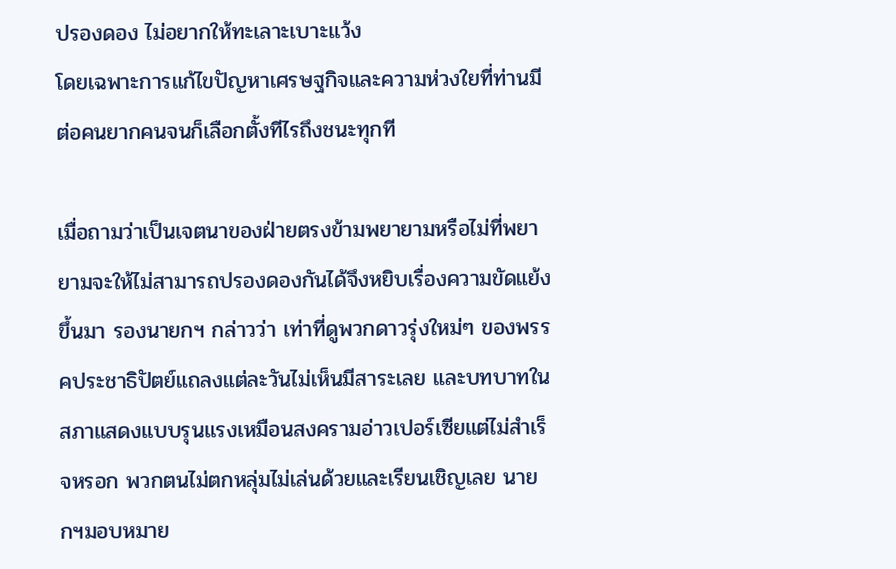ปรองดอง ไม่อยากให้ทะเลาะเบาะแว้ง
โดยเฉพาะการแก้ไขปัญหาเศรษฐกิจและความห่วงใยที่ท่านมีต่อคนยากคนจนก็เลือกตั้งทีไรถึงชนะทุกที

เมื่อถามว่าเป็นเจตนาของฝ่ายตรงข้ามพยายามหรือไม่ที่พยายามจะให้ไม่สามารถปรองดองกันได้จึงหยิบเรื่องความขัดแย้งขึ้นมา รองนายกฯ กล่าวว่า เท่าที่ดูพวกดาวรุ่งใหม่ๆ ของพรรคประชาธิปัตย์แถลงแต่ละวันไม่เห็นมีสาระเลย และบทบาทในสภาแสดงแบบรุนแรงเหมือนสงครามอ่าวเปอร์เซียแต่ไม่สำเร็จหรอก พวกตนไม่ตกหลุ่มไม่เล่นด้วยและเรียนเชิญเลย นายกฯมอบหมาย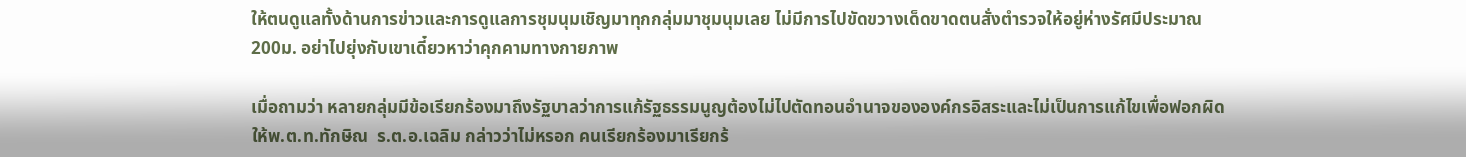ให้ตนดูแลทั้งด้านการข่าวและการดูแลการชุมนุมเชิญมาทุกกลุ่มมาชุมนุมเลย ไม่มีการไปขัดขวางเด็ดขาดตนสั่งตำรวจให้อยู่ห่างรัศมีประมาณ 200ม. อย่าไปยุ่งกับเขาเดี๋ยวหาว่าคุกคามทางกายภาพ

เมื่อถามว่า หลายกลุ่มมีข้อเรียกร้องมาถึงรัฐบาลว่าการแก้รัฐธรรมนูญต้องไม่ไปตัดทอนอำนาจขององค์กรอิสระและไม่เป็นการแก้ไขเพื่อฟอกผิดให้พ.ต.ท.ทักษิณ  ร.ต.อ.เฉลิม กล่าวว่าไม่หรอก คนเรียกร้องมาเรียกร้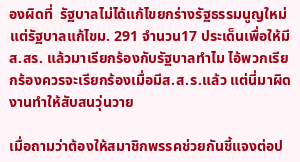องผิดที่  รัฐบาลไม่ได้แก้ไขยกร่างรัฐธรรมนูญใหม่ แต่รัฐบาลแก้ไขม. 291 จำนวน17 ประเด็นเพื่อให้มีส.สร. แล้วมาเรียกร้องกับรัฐบาลทำไม ไอ้พวกเรียกร้องควรจะเรียกร้องเมื่อมีส.ส.ร.แล้ว แต่นี่มาผิดงานทำให้สับสนวุ่นวาย

เมื่อถามว่าต้องให้สมาชิกพรรคช่วยกันชี้แจงต่อป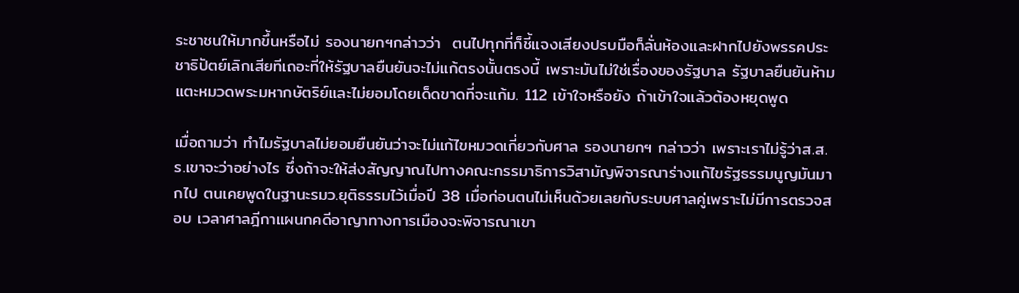ระชาชนให้มากขึ้นหรือไม่ รองนายกฯกล่าวว่า  ตนไปทุกที่ก็ชี้แจงเสียงปรบมือก็ลั่นห้องและฝากไปยังพรรคประชาธิปัตย์เลิกเสียทีเถอะที่ให้รัฐบาลยืนยันจะไม่แก้ตรงนั้นตรงนี้ เพราะมันไม่ใช่เรื่องของรัฐบาล รัฐบาลยืนยันห้ามแตะหมวดพระมหากษัตริย์และไม่ยอมโดยเด็ดขาดที่จะแก้ม. 112 เข้าใจหรือยัง ถ้าเข้าใจแล้วต้องหยุดพูด

เมื่อถามว่า ทำไมรัฐบาลไม่ยอมยืนยันว่าจะไม่แก้ไขหมวดเกี่ยวกับศาล รองนายกฯ กล่าวว่า เพราะเราไม่รู้ว่าส.ส.ร.เขาจะว่าอย่างไร ซึ่งถ้าจะให้ส่งสัญญาณไปทางคณะกรรมาธิการวิสามัญพิจารณาร่างแก้ไขรัฐธรรมนูญมันมากไป ตนเคยพูดในฐานะรมว.ยุติธรรมไว้เมื่อปี 38 เมื่อก่อนตนไม่เห็นด้วยเลยกับระบบศาลคู่เพราะไม่มีการตรวจสอบ เวลาศาลฎีกาแผนกคดีอาญาทางการเมืองจะพิจารณาเขา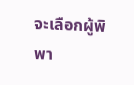จะเลือกผู้พิพา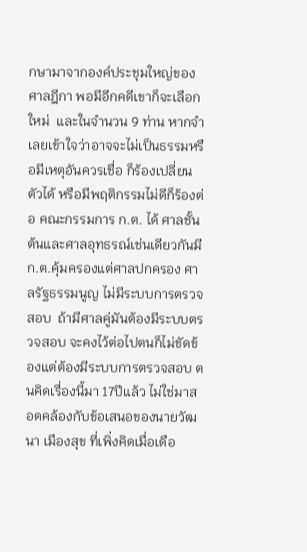กษามาจากองค์ประชุมใหญ่ของศาลฎีกา พอมีอีกคดีเขาก็จะเลือกใหม่  และในจำนวน 9 ท่าน หากจำเลยเข้าใจว่าอาจจะไม่เป็นธรรมหรือมีเหตุอันควรเชื่อ ก็ร้องเปลี่ยนตัวได้ หรือมีพฤติกรรมไม่ดีก็ร้องต่อ คณะกรรมการ ก.ต. ได้ ศาลชั้นต้นและศาลอุทธรณ์เช่นเดียวกันมีก.ต.คุ้มครองแต่ศาลปกครอง ศาลรัฐธรรมนูญ ไม่มีระบบการตรวจสอบ  ถ้ามีศาลคู่มันต้องมีระบบตรวจสอบ จะคงไว้ต่อไปตนก็ไม่ขัดข้องแต่ต้องมีระบบการตรวจสอบ ตนคิดเรื่องนี้มา 17ปีแล้ว ไม่ใช่มาสอดคล้องกับข้อเสนอของนายวัฒนา เมืองสุข ที่เพิ่งคิดเมื่อเดือ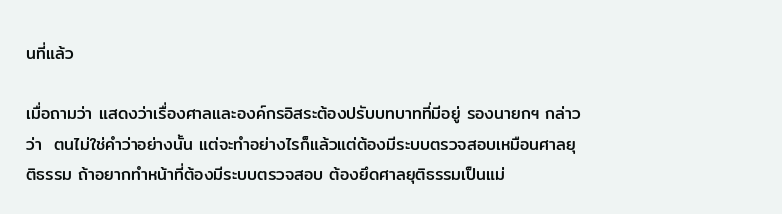นที่แล้ว

เมื่อถามว่า แสดงว่าเรื่องศาลและองค์กรอิสระต้องปรับบทบาทที่มีอยู่ รองนายกฯ กล่าวว่า  ตนไม่ใช่คำว่าอย่างนั้น แต่จะทำอย่างไรก็แล้วแต่ต้องมีระบบตรวจสอบเหมือนศาลยุติธรรม ถ้าอยากทำหน้าที่ต้องมีระบบตรวจสอบ ต้องยึดศาลยุติธรรมเป็นแม่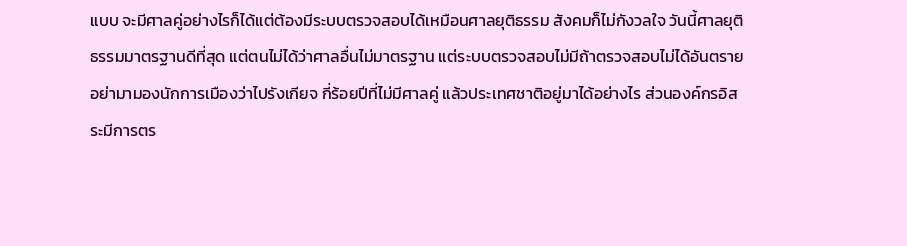แบบ จะมีศาลคู่อย่างไรก็ได้แต่ต้องมีระบบตรวจสอบได้เหมือนศาลยุติธรรม สังคมก็ไม่กังวลใจ วันนี้ศาลยุติธรรมมาตรฐานดีที่สุด แต่ตนไม่ได้ว่าศาลอื่นไม่มาตรฐาน แต่ระบบตรวจสอบไม่มีถ้าตรวจสอบไม่ได้อันตราย  อย่ามามองนักการเมืองว่าไปรังเกียจ กี่ร้อยปีที่ไม่มีศาลคู่ แล้วประเทศชาติอยู่มาได้อย่างไร ส่วนองค์กรอิสระมีการตร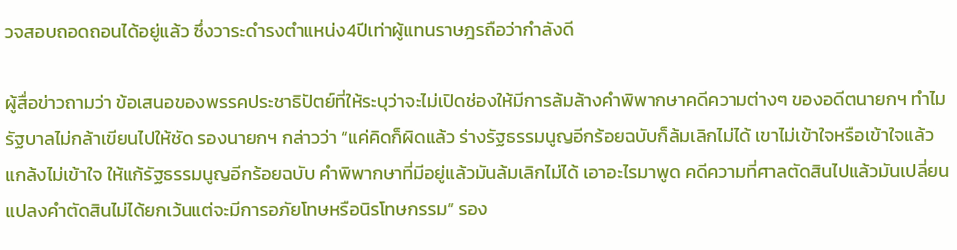วจสอบถอดถอนได้อยู่แล้ว ซึ่งวาระดำรงตำแหน่ง4ปีเท่าผู้แทนราษฎรถือว่ากำลังดี

ผู้สื่อข่าวถามว่า ข้อเสนอของพรรคประชาธิปัตย์ที่ให้ระบุว่าจะไม่เปิดช่องให้มีการล้มล้างคำพิพากษาคดีความต่างๆ ของอดีตนายกฯ ทำไมรัฐบาลไม่กล้าเขียนไปให้ชัด รองนายกฯ กล่าวว่า “แค่คิดก็ผิดแล้ว ร่างรัฐธรรมนูญอีกร้อยฉบับก็ล้มเลิกไม่ได้ เขาไม่เข้าใจหรือเข้าใจแล้วแกล้งไม่เข้าใจ ให้แก้รัฐธรรมนูญอีกร้อยฉบับ คำพิพากษาที่มีอยู่แล้วมันล้มเลิกไม่ได้ เอาอะไรมาพูด คดีความที่ศาลตัดสินไปแล้วมันเปลี่ยนแปลงคำตัดสินไม่ได้ยกเว้นแต่จะมีการอภัยโทษหรือนิรโทษกรรม” รอง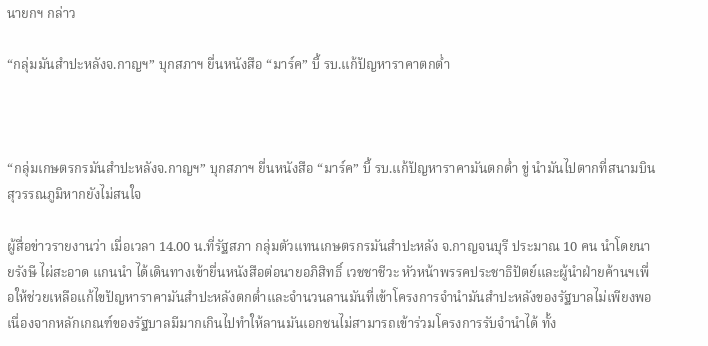นายกฯ กล่าว

“กลุ่มมันสำปะหลังจ.กาญฯ” บุกสภาฯ ยื่นหนังสือ “มาร์ค” บี้ รบ.แก้ปัญหาราคาตกต่ำ



“กลุ่มเกษตรกรมันสำปะหลังจ.กาญฯ” บุกสภาฯ ยื่นหนังสือ “มาร์ค” บี้ รบ.แก้ปัญหาราคามันตกต่ำ ขู่ นำมันไปตากที่สนามบินสุวรรณภูมิหากยังไม่สนใจ

ผู้สื่อข่าวรายงานว่า เมื่อเวลา 14.00 น.ที่รัฐสภา กลุ่มตัวแทนเกษตรกรมันสำปะหลัง จ.กาญจนบุรี ประมาณ 10 คน นำโดยนายรังษี ไผ่สะอาด แกนนำ ได้เดินทางเข้ายื่นหนังสือต่อนายอภิสิทธิ์ เวชชาชีวะ หัวหน้าพรรคประชาธิปัตย์และผู้นำฝ่ายค้านฯเพื่อให้ช่วยเหลือแก้ไขปัญหาราคามันสำปะหลังตกต่ำและจำนวนลานมันที่เข้าโครงการจำนำมันสำปะหลังของรัฐบาลไม่เพียงพอ เนื่องจากหลักเกณฑ์ของรัฐบาลมีมากเกินไปทำให้ลานมันเอกชนไม่สามารถเข้าร่วมโครงการรับจำนำได้ ทั้ง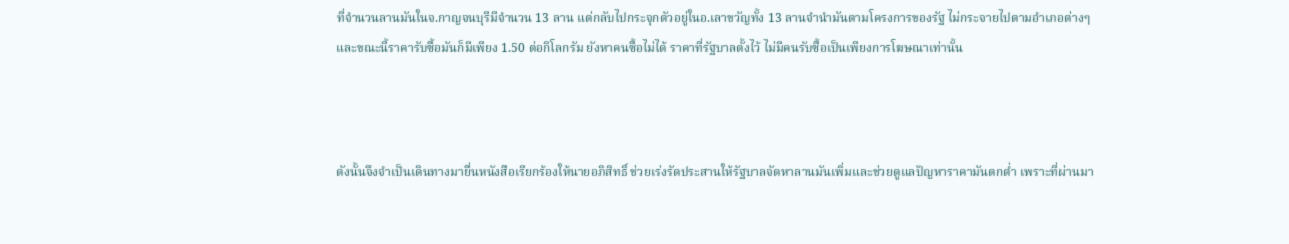ที่จำนวนลานมันในจ.กาญจนบุรีมีจำนวน 13 ลาน แต่กลับไปกระจุกตัวอยู่ในอ.เลาขวัญทั้ง 13 ลานจำนำมันตามโครงการของรัฐ ไม่กระจายไปตามอำเภอต่างๆ และขณะนี้ราคารับซื้อมันก็มีเพียง 1.50 ต่อกิโลกรัม ยังหาคนซื้อไม่ได้ ราคาที่รัฐบาลตั้งไว้ ไม่มีคนรับซื้อเป็นเพียงการโฆษณาเท่านั้น



ดังนั้นจึงจำเป็นเดินทางมายื่นหนังสือเรียกร้องให้นายอภิสิทธิ์ ช่วยเร่งรัดประสานให้รัฐบาลจัดหาลานมันเพิ่มและช่วยดูแลปัญหาราคามันตกต่ำ เพราะที่ผ่านมา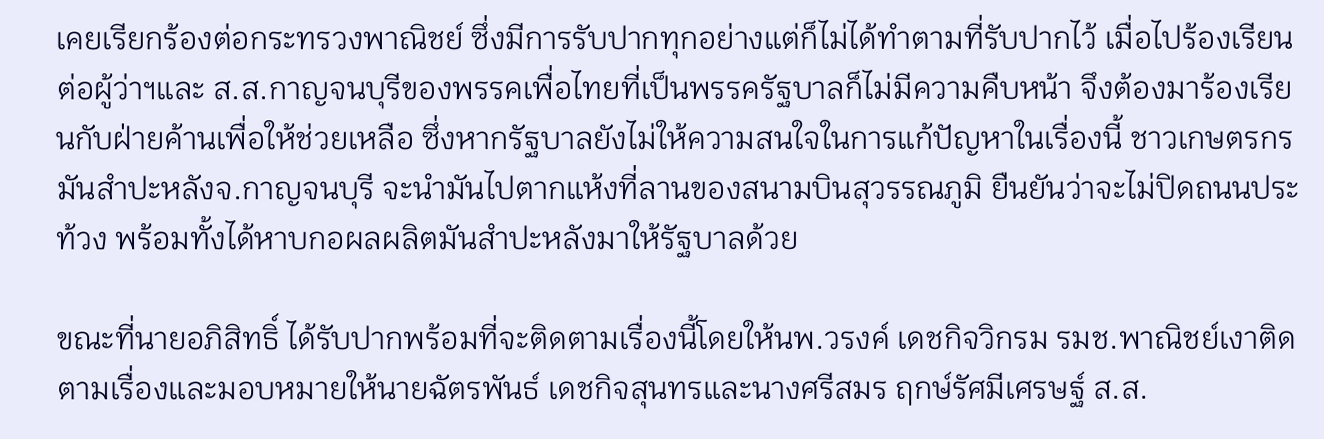เคยเรียกร้องต่อกระทรวงพาณิชย์ ซึ่งมีการรับปากทุกอย่างแต่ก็ไม่ได้ทำตามที่รับปากไว้ เมื่อไปร้องเรียนต่อผู้ว่าฯและ ส.ส.กาญจนบุรีของพรรคเพื่อไทยที่เป็นพรรครัฐบาลก็ไม่มีความคืบหน้า จึงต้องมาร้องเรียนกับฝ่ายค้านเพื่อให้ช่วยเหลือ ซึ่งหากรัฐบาลยังไม่ให้ความสนใจในการแก้ปัญหาในเรื่องนี้ ชาวเกษตรกรมันสำปะหลังจ.กาญจนบุรี จะนำมันไปตากแห้งที่ลานของสนามบินสุวรรณภูมิ ยืนยันว่าจะไม่ปิดถนนประท้วง พร้อมทั้งได้หาบกอผลผลิตมันสำปะหลังมาให้รัฐบาลด้วย

ขณะที่นายอภิสิทธิ์ ได้รับปากพร้อมที่จะติดตามเรื่องนี้โดยให้นพ.วรงค์ เดชกิจวิกรม รมช.พาณิชย์เงาติดตามเรื่องและมอบหมายให้นายฉัตรพันธ์ เดชกิจสุนทรและนางศรีสมร ฤกษ์รัศมีเศรษฐ์ ส.ส.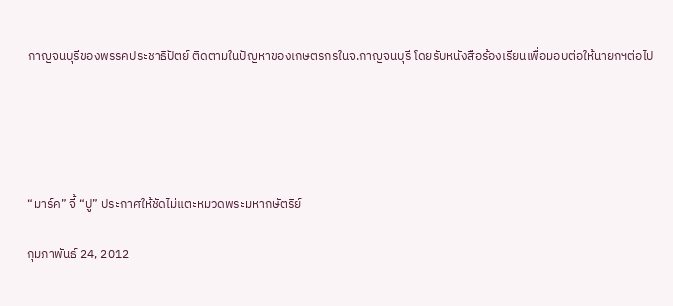กาญจนบุรีของพรรคประชาธิปัตย์ ติดตามในปัญหาของเกษตรกรในจ.กาญจนบุรี โดยรับหนังสือร้องเรียนเพื่อมอบต่อให้นายกฯต่อไป





“มาร์ค” จี้ “ปู” ประกาศให้ชัดไม่แตะหมวดพระมหากษัตริย์

กุมภาพันธ์ 24, 2012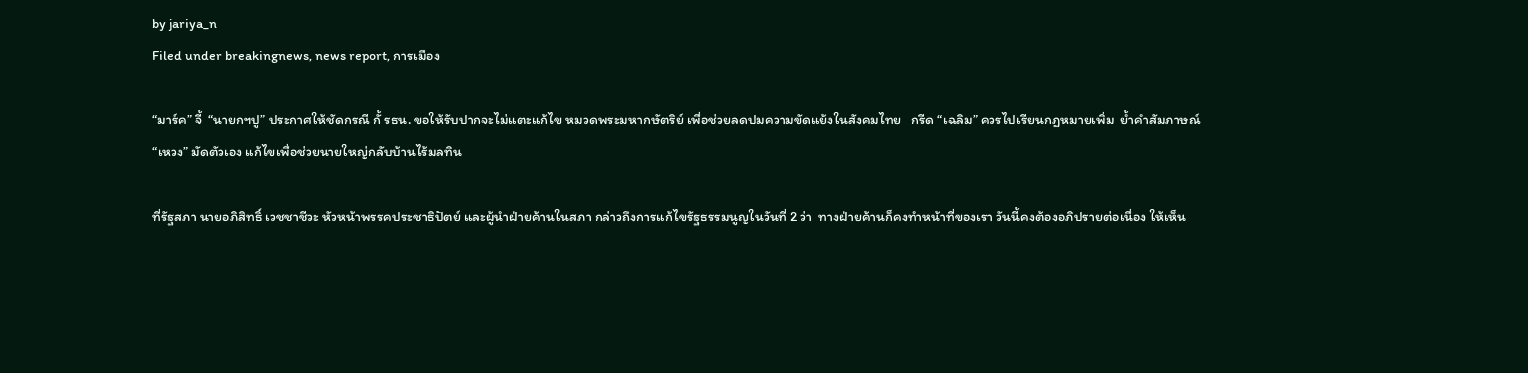by jariya_n
Filed under breakingnews, news report, การเมือง

“มาร์ค” จี้  “นายกฯปู” ประกาศให้ชัดกรณี กั้ รธน. ขอให้รับปากจะไม่แตะแก้ไข หมวดพระมหากษัตริย์ เพื่อช่วยลดปมความขัดแย้งในสังคมไทย   กรีด “เฉลิม” ควรไปเรียนกฏหมายเพิ่ม  ย้ำคำสัมภาษณ์ “เหวง” มัดตัวเอง แก้ไขเพื่อช่วยนายใหญ่กลับบ้านไร้มลทิน

ที่รัฐสภา นายอภิสิทธิ์ เวชชาชีวะ หัวหน้าพรรคประชาธิปัตย์ และผู้นำฝ่ายค้านในสภา กล่าวถึงการแก้ไขรัฐธรรมนูญในวันที่ 2 ว่า  ทางฝ่ายค้านก็คงทำหน้าที่ของเรา วันนี้คงต้องอภิปรายต่อเนื่อง ให้เห็น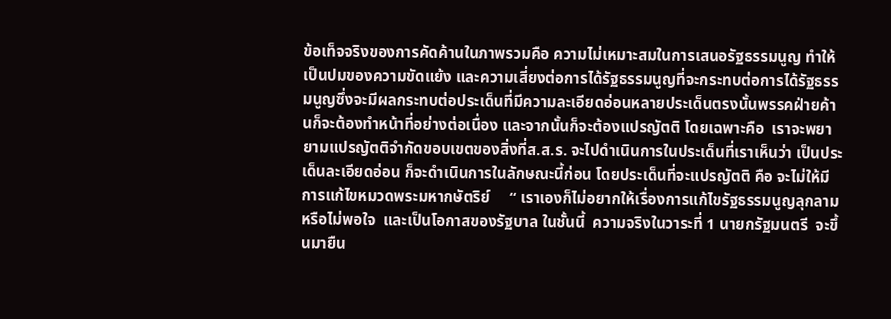ข้อเท็จจริงของการคัดค้านในภาพรวมคือ ความไม่เหมาะสมในการเสนอรัฐธรรมนูญ ทำให้เป็นปมของความขัดแย้ง และความเสี่ยงต่อการได้รัฐธรรมนูญที่จะกระทบต่อการได้รัฐธรรมนูญซึ่งจะมีผลกระทบต่อประเด็นที่มีความละเอียดอ่อนหลายประเด็นตรงนั้นพรรคฝ่ายค้านก็จะต้องทำหน้าที่อย่างต่อเนื่อง และจากนั้นก็จะต้องแปรญัตติ โดยเฉพาะคือ  เราจะพยายามแปรญัตติจำกัดขอบเขตของสิ่งที่ส.ส.ร. จะไปดำเนินการในประเด็นที่เราเห็นว่า เป็นประเด็นละเอียดอ่อน ก็จะดำเนินการในลักษณะนี้ก่อน โดยประเด็นที่จะแปรญัตติ คือ จะไม่ให้มีการแก้ไขหมวดพระมหากษัตริย์     “ เราเองก็ไม่อยากให้เรื่องการแก้ไขรัฐธรรมนูญลุกลาม หรือไม่พอใจ  และเป็นโอกาสของรัฐบาล ในชั้นนี้  ความจริงในวาระที่ 1 นายกรัฐมนตรี  จะขึ้นมายืน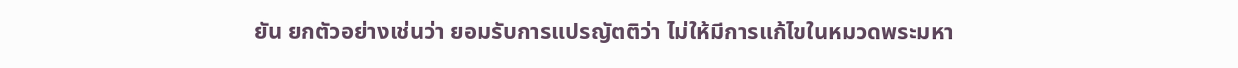ยัน ยกตัวอย่างเช่นว่า ยอมรับการแปรญัตติว่า ไม่ให้มีการแก้ไขในหมวดพระมหา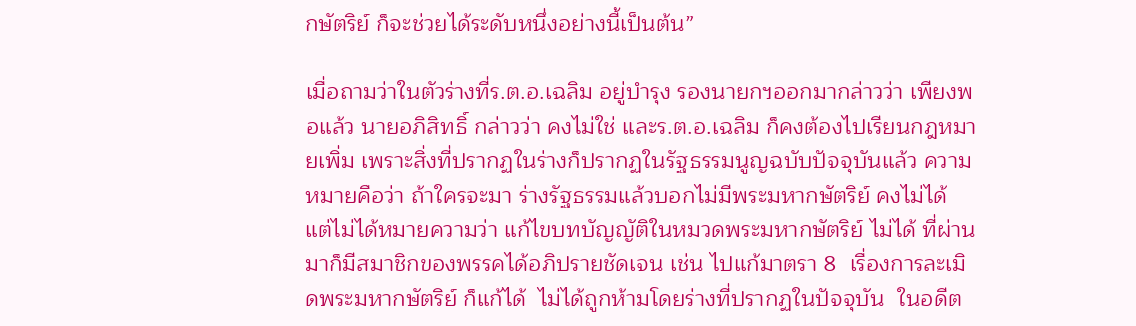กษัตริย์ ก็จะช่วยได้ระดับหนึ่งอย่างนี้เป็นต้น”

เมื่อถามว่าในตัวร่างที่ร.ต.อ.เฉลิม อยู่บำรุง รองนายกฯออกมากล่าวว่า เพียงพอแล้ว นายอภิสิทธิ์ กล่าวว่า คงไม่ใช่ และร.ต.อ.เฉลิม ก็คงต้องไปเรียนกฎหมายเพิ่ม เพราะสิ่งที่ปรากฏในร่างก็ปรากฏในรัฐธรรมนูญฉบับปัจจุบันแล้ว ความหมายคือว่า ถ้าใครจะมา ร่างรัฐธรรมแล้วบอกไม่มีพระมหากษัตริย์ คงไม่ได้ แต่ไม่ได้หมายความว่า แก้ไขบทบัญญัติในหมวดพระมหากษัตริย์ ไม่ได้ ที่ผ่านมาก็มีสมาชิกของพรรคได้อภิปรายชัดเจน เช่น ไปแก้มาตรา 8  เรื่องการละเมิดพระมหากษัตริย์ ก็แก้ได้  ไม่ได้ถูกห้ามโดยร่างที่ปรากฏในปัจจุบัน  ในอดีต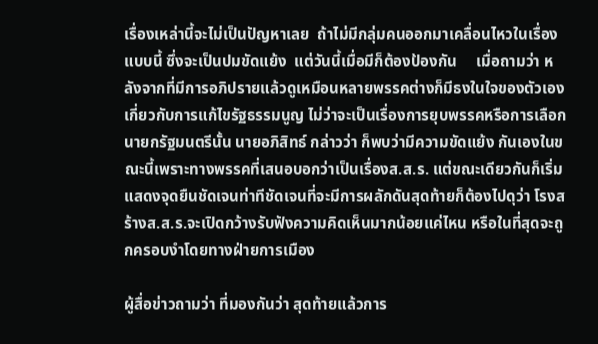เรื่องเหล่านี้จะไม่เป็นปัญหาเลย  ถ้าไม่มีกลุ่มคนออกมาเคลื่อนไหวในเรื่องแบบนี้ ซึ่งจะเป็นปมขัดแย้ง  แต่วันนี้เมื่อมีก็ต้องป้องกัน     เมื่อถามว่า หลังจากที่มีการอภิปรายแล้วดูเหมือนหลายพรรคต่างก็มีธงในใจของตัวเองเกี่ยวกับการแก้ไขรัฐธรรมนูญ ไม่ว่าจะเป็นเรื่องการยุบพรรคหรือการเลือกนายกรัฐมนตรีนั้น นายอภิสิทธ์ กล่าวว่า ก็พบว่ามีความขัดแย้ง กันเองในขณะนี้เพราะทางพรรคที่เสนอบอกว่าเป็นเรื่องส.ส.ร. แต่ขณะเดียวกันก็เริ่มแสดงจุดยืนชัดเจนท่าทีชัดเจนที่จะมีการผลักดันสุดท้ายก็ต้องไปดุว่า โรงสร้างส.ส.ร.จะเปิดกว้างรับฟังความคิดเห็นมากน้อยแค่ไหน หรือในที่สุดจะถูกครอบงำโดยทางฝ่ายการเมือง

ผู้สื่อข่าวถามว่า ที่มองกันว่า สุดท้ายแล้วการ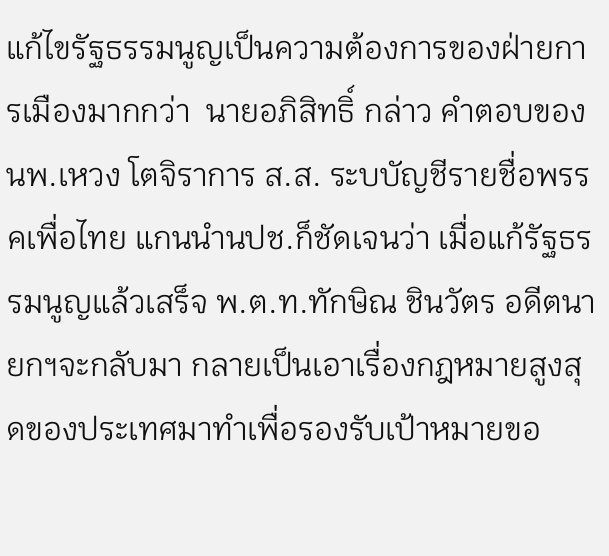แก้ไขรัฐธรรมนูญเป็นความต้องการของฝ่ายการเมืองมากกว่า  นายอภิสิทธิ์ กล่าว คำตอบของนพ.เหวง โตจิราการ ส.ส. ระบบัญชีรายชื่อพรรคเพื่อไทย แกนนำนปช.ก็ชัดเจนว่า เมื่อแก้รัฐธรรมนูญแล้วเสร็จ พ.ต.ท.ทักษิณ ชินวัตร อดีตนายกฯจะกลับมา กลายเป็นเอาเรื่องกฎหมายสูงสุดของประเทศมาทำเพื่อรองรับเป้าหมายขอ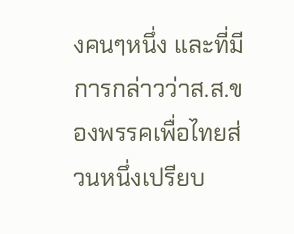งคนๆหนึ่ง และที่มีการกล่าวว่าส.ส.ของพรรคเพื่อไทยส่วนหนึ่งเปรียบ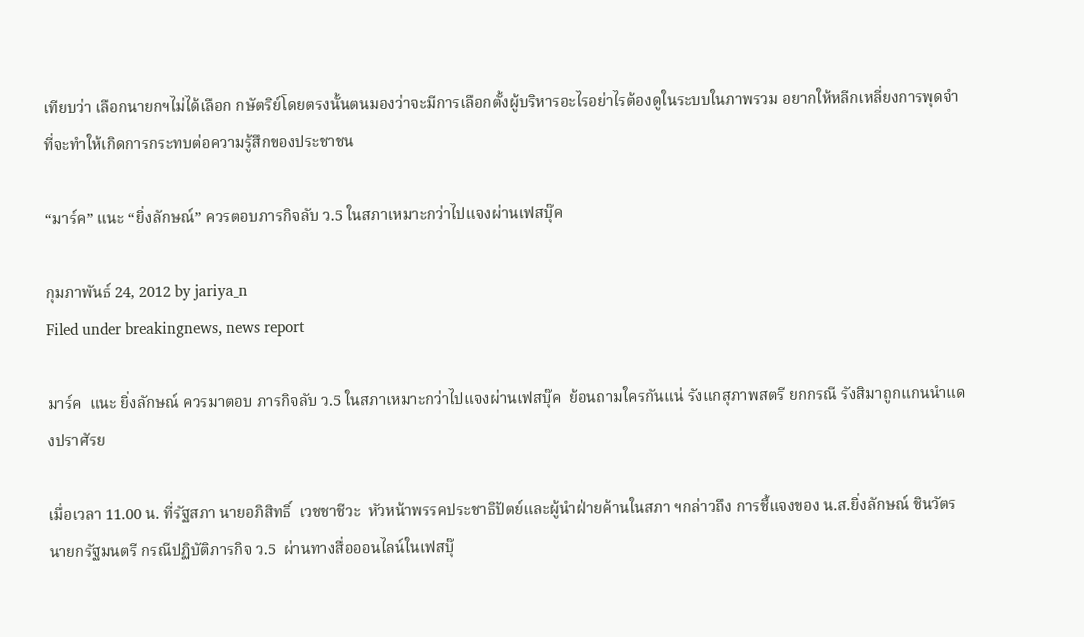เทียบว่า เลือกนายกฯไม่ได้เลือก กษัตริย์โดยตรงนั้นตนมองว่าจะมีการเลือกตั้งผู้บริหารอะไรอย่าไรต้องดูในระบบในภาพรวม อยากให้หลีกเหลี่ยงการพุดจำที่จะทำให้เกิดการกระทบต่อความรู้สึกของประชาชน

“มาร์ค” แนะ “ยิ่งลักษณ์” ควรตอบภารกิจลับ ว.5 ในสภาเหมาะกว่าไปแจงผ่านเฟสบุ๊ค

กุมภาพันธ์ 24, 2012 by jariya_n
Filed under breakingnews, news report

มาร์ค  แนะ ยิ่งลักษณ์ ควรมาตอบ ภารกิจลับ ว.5 ในสภาเหมาะกว่าไปแจงผ่านเฟสบุ๊ค  ย้อนถามใครกันแน่ รังแกสุภาพสตรี ยกกรณี รังสิมาถูกแกนนำแดงปราศัรย

เมื่อเวลา 11.00 น. ที่รัฐสภา นายอภิสิทธิ์  เวชชาชีวะ  หัวหน้าพรรคประชาธิปัตย์และผู้นำฝ่ายค้านในสภา ฯกล่าวถึง การชี้แจงของ น.ส.ยิ่งลักษณ์ ชินวัตร นายกรัฐมนตรี กรณีปฏิบัติภารกิจ ว.5  ผ่านทางสื่อออนไลน์ในเฟสบุ๊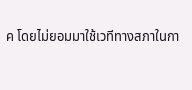ค โดยไม่ยอมมาใช้เวทีทางสภาในกา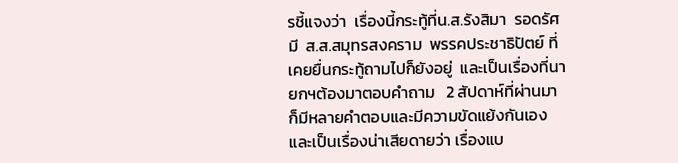รชี้แจงว่า  เรื่องนี้กระทู้ที่น.ส.รังสิมา  รอดรัศมี  ส.ส.สมุทรสงคราม  พรรคประชาธิปัตย์ ที่เคยยื่นกระทู้ถามไปก็ยังอยู่  และเป็นเรื่องที่นายกฯต้องมาตอบคำถาม   2 สัปดาห์ที่ผ่านมา ก็มีหลายคำตอบและมีความขัดแย้งกันเอง  และเป็นเรื่องน่าเสียดายว่า เรื่องแบ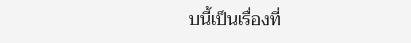บนี้เป็นเรื่องที่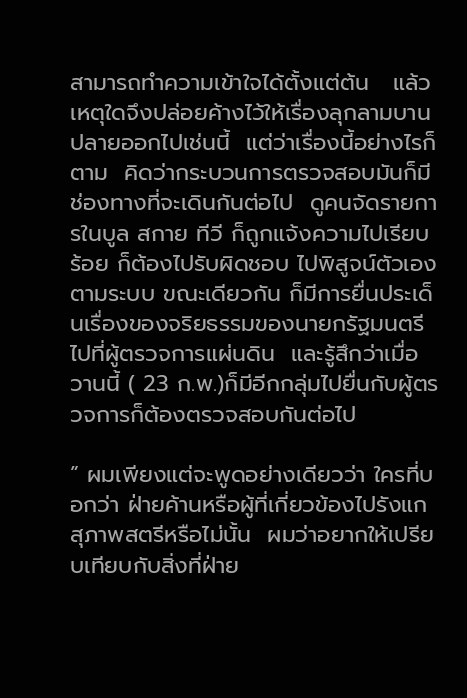สามารถทำความเข้าใจได้ตั้งแต่ต้น   แล้วเหตุใดจึงปล่อยค้างไว้ให้เรื่องลุกลามบานปลายออกไปเช่นนี้  แต่ว่าเรื่องนี้อย่างไรก็ตาม  คิดว่ากระบวนการตรวจสอบมันก็มีช่องทางที่จะเดินกันต่อไป  ดูคนจัดรายการในบูล สกาย ทีวี ก็ถูกแจ้งความไปเรียบร้อย ก็ต้องไปรับผิดชอบ ไปพิสูจน์ตัวเองตามระบบ ขณะเดียวกัน ก็มีการยื่นประเด็นเรื่องของจริยธรรมของนายกรัฐมนตรีไปที่ผู้ตรวจการแผ่นดิน  และรู้สึกว่าเมื่อวานนี้ ( 23 ก.พ.)ก็มีอีกกลุ่มไปยื่นกับผู้ตรวจการก็ต้องตรวจสอบกันต่อไป

” ผมเพียงแต่จะพูดอย่างเดียวว่า ใครที่บอกว่า ฝ่ายค้านหรือผู้ที่เกี่ยวข้องไปรังแกสุภาพสตรีหรือไม่นั้น  ผมว่าอยากให้เปรียบเทียบกับสิ่งที่ฝ่าย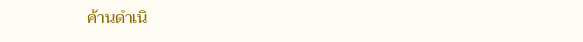ค้านดำเนิ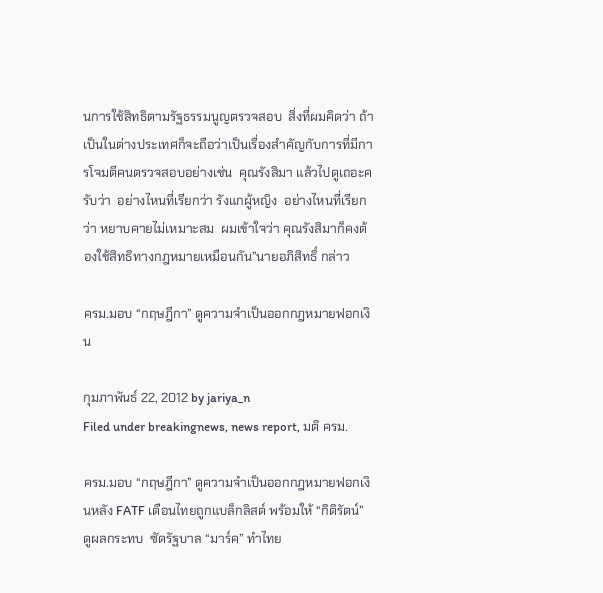นการใช้สิทธิตามรัฐธรรมนูญตรวจสอบ  สิ่งที่ผมคิดว่า ถ้าเป็นในต่างประเทศก็จะถือว่าเป็นเรื่องสำคัญกับการที่มีการโจมตีคนตรวจสอบอย่างเช่น  คุณรังสิมา แล้วไปดูเถอะครับว่า  อย่างไหนที่เรียกว่า รังแกผู้หญิง  อย่างไหนที่เรียกว่า หยาบคายไม่เหมาะสม  ผมเข้าใจว่า คุณรังสิมาก็คงต้องใช้สิทธิทางกฎหมายเหมือนกัน”นายอภิสิทธิ์ กล่าว

ครม.มอบ “กฤษฎีกา” ดูความจำเป็นออกกฎหมายฟอกเงิน

กุมภาพันธ์ 22, 2012 by jariya_n
Filed under breakingnews, news report, มติ ครม.

ครม.มอบ “กฤษฎีกา” ดูความจำเป็นออกกฎหมายฟอกเงินหลัง FATF เตือนไทยถูกแบล็กลิสต์ พร้อมให้ “กิติรัตน์” ดูผลกระทบ  ซัดรัฐบาล “มาร์ค” ทำไทย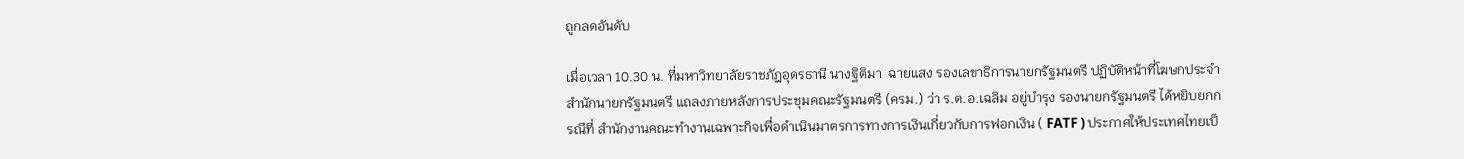ถูกลดอันดับ

เมื่อเวลา 10.30 น. ที่มหาวิทยาลัยราชภัฎอุดรธานี นางฐิติมา  ฉายแสง รองเลขาธิการนายกรัฐมนตรี ปฏิบัติหน้าที่โฆษกประจำสำนักนายกรัฐมนตรี แถลงภายหลังการประชุมคณะรัฐมนตรี (ครม.) ว่า ร.ต.อ.เฉลิม อยู่บำรุง รองนายกรัฐมนตรี ได้หยิบยกกรณีที่ สำนักงานคณะทำงานเฉพาะกิจเพื่อดำเนินมาตรการทางการเงินเกี่ยวกับการฟอกเงิน ( FATF ) ประกาศให้ประเทศไทยเป็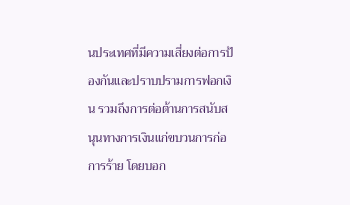นประเทศที่มีความเสี่ยงต่อการป้องกันและปราบปรามการฟอกเงิน รวมถึงการต่อต้านการสนับสนุนทางการเงินแก่ขบวนการก่อการร้าย โดยบอก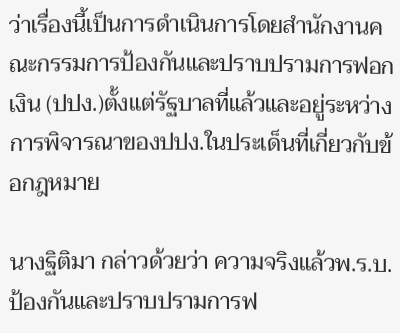ว่าเรื่องนี้เป็นการดำเนินการโดยสำนักงานคณะกรรมการป้องกันและปราบปรามการฟอกเงิน (ปปง.)ตั้งแต่รัฐบาลที่แล้วและอยู่ระหว่างการพิจารณาของปปง.ในประเด็นที่เกี่ยวกับข้อกฎหมาย

นางฐิติมา กล่าวด้วยว่า ความจริงแล้วพ.ร.บ.ป้องกันและปราบปรามการฟ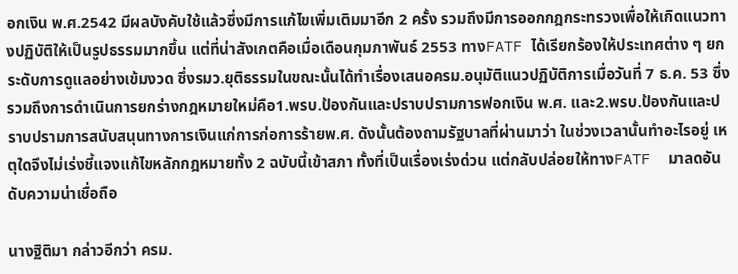อกเงิน พ.ศ.2542 มีผลบังคับใช้แล้วซึ่งมีการแก้ไขเพิ่มเติมมาอีก 2 ครั้ง รวมถึงมีการออกกฎกระทรวงเพื่อให้เกิดแนวทางปฏิบัติให้เป็นรูปธรรมมากขึ้น แต่ที่น่าสังเกตคือเมื่อเดือนกุมภาพันธ์ 2553 ทางFATF ได้เรียกร้องให้ประเทศต่าง ๆ ยกระดับการดูแลอย่างเข้มงวด ซึ่งรมว.ยุติธรรมในขณะนั้นได้ทำเรื่องเสนอครม.อนุมัติแนวปฏิบัติการเมื่อวันที่ 7 ธ.ค. 53 ซึ่งรวมถึงการดำเนินการยกร่างกฎหมายใหม่คือ1.พรบ.ป้องกันและปราบปรามการฟอกเงิน พ.ศ. และ2.พรบ.ป้องกันและปราบปรามการสนับสนุนทางการเงินแก่การก่อการร้ายพ.ศ. ดังนั้นต้องถามรัฐบาลที่ผ่านมาว่า ในช่วงเวลานั้นทำอะไรอยู่ เหตุใดจึงไม่เร่งชี้แจงแก้ไขหลักกฎหมายทั้ง 2 ฉบับนี้เข้าสภา ทั้งที่เป็นเรื่องเร่งด่วน แต่กลับปล่อยให้ทางFATF  มาลดอันดับความน่าเชื่อถือ

นางฐิติมา กล่าวอีกว่า ครม.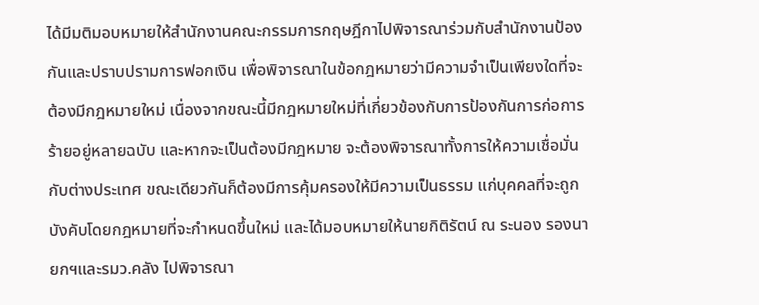ได้มีมติมอบหมายให้สำนักงานคณะกรรมการกฤษฎีกาไปพิจารณาร่วมกับสำนักงานป้องกันและปราบปรามการฟอกเงิน เพื่อพิจารณาในข้อกฎหมายว่ามีความจำเป็นเพียงใดที่จะต้องมีกฎหมายใหม่ เนื่องจากขณะนี้มีกฎหมายใหม่ที่เกี่ยวข้องกับการป้องกันการก่อการร้ายอยู่หลายฉบับ และหากจะเป็นต้องมีกฎหมาย จะต้องพิจารณาทั้งการให้ความเชื่อมั่นกับต่างประเทศ ขณะเดียวกันก็ต้องมีการคุ้มครองให้มีความเป็นธรรม แก่บุคคลที่จะถูกบังคับโดยกฎหมายที่จะกำหนดขึ้นใหม่ และได้มอบหมายให้นายกิติรัตน์ ณ ระนอง รองนายกฯและรมว.คลัง ไปพิจารณา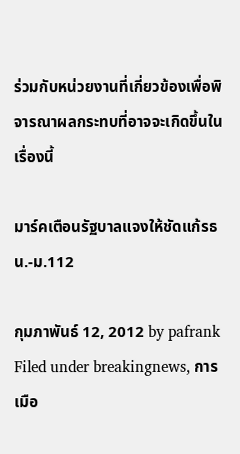ร่วมกับหน่วยงานที่เกี่ยวข้องเพื่อพิจารณาผลกระทบที่อาจจะเกิดขึ้นในเรื่องนี้

มาร์คเตือนรัฐบาลแจงให้ชัดแก้รธน.-ม.112

กุมภาพันธ์ 12, 2012 by pafrank
Filed under breakingnews, การเมือ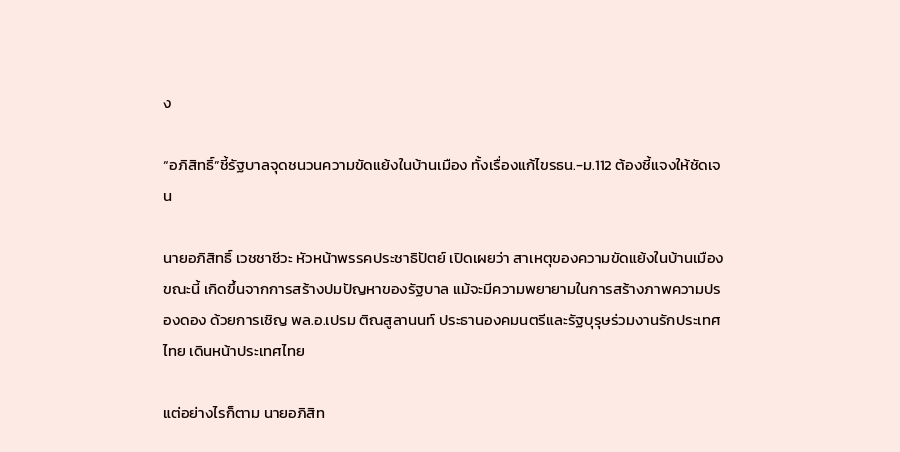ง

“อภิสิทธิ์”ชี้รัฐบาลจุดชนวนความขัดแย้งในบ้านเมือง ทั้งเรื่องแก้ไขรธน.-ม.112 ต้องชี้แจงให้ชัดเจน

นายอภิสิทธิ์ เวชชาชีวะ หัวหน้าพรรคประชาธิปัตย์ เปิดเผยว่า สาเหตุของความขัดแย้งในบ้านเมืองขณะนี้ เกิดขึ้นจากการสร้างปมปัญหาของรัฐบาล แม้จะมีความพยายามในการสร้างภาพความปรองดอง ด้วยการเชิญ พล.อ.เปรม ติณสูลานนท์ ประธานองคมนตรีและรัฐบุรุษร่วมงานรักประเทศไทย เดินหน้าประเทศไทย

แต่อย่างไรก็ตาม นายอภิสิท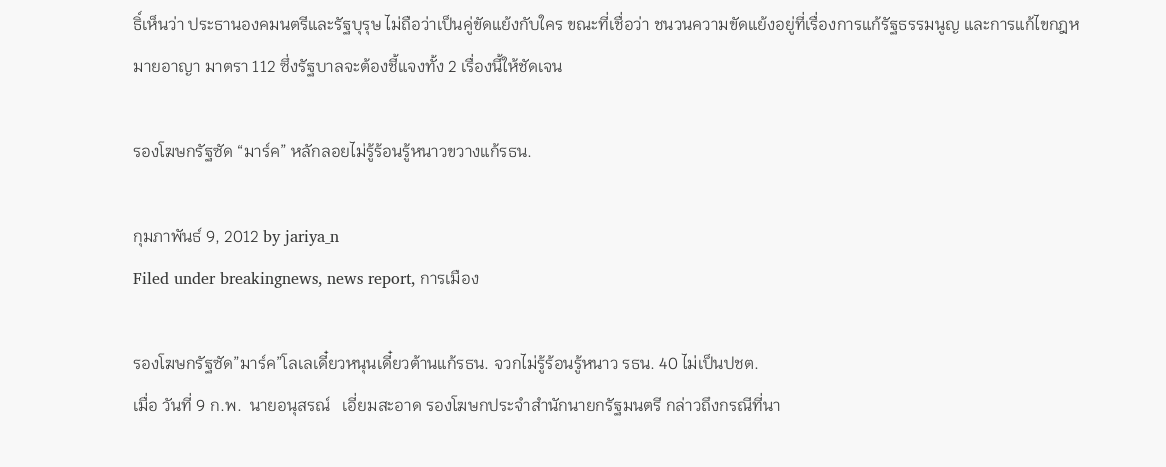ธิ์เห็นว่า ประธานองคมนตรีและรัฐบุรุษ ไม่ถือว่าเป็นคู่ขัดแย้งกับใคร ขณะที่เชื่อว่า ชนวนความขัดแย้งอยู่ที่เรื่องการแก้รัฐธรรมนูญ และการแก้ไขกฎหมายอาญา มาตรา 112 ซึ่งรัฐบาลจะต้องชี้แจงทั้ง 2 เรื่องนี้ให้ชัดเจน

รองโฆษกรัฐซัด “มาร์ค” หลักลอยไม่รู้ร้อนรู้หนาวขวางแก้รธน.

กุมภาพันธ์ 9, 2012 by jariya_n
Filed under breakingnews, news report, การเมือง

รองโฆษกรัฐซัด”มาร์ค”โลเลเดี๋ยวหนุนเดี๋ยวต้านแก้รธน. จวกไม่รู้ร้อนรู้หนาว รธน. 40 ไม่เป็นปชต.
เมื่อ วันที่ 9 ก.พ.  นายอนุสรณ์   เอี่ยมสะอาด รองโฆษกประจำสำนักนายกรัฐมนตรี กล่าวถึงกรณีที่นา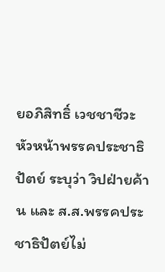ยอภิสิทธิ์ เวชชาชีวะ หัวหน้าพรรคประชาธิปัตย์ ระบุว่า วิปฝ่ายค้าน และ ส.ส.พรรคประชาธิปัตย์ไม่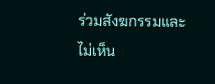ร่วมสังฆกรรมและ ไม่เห็น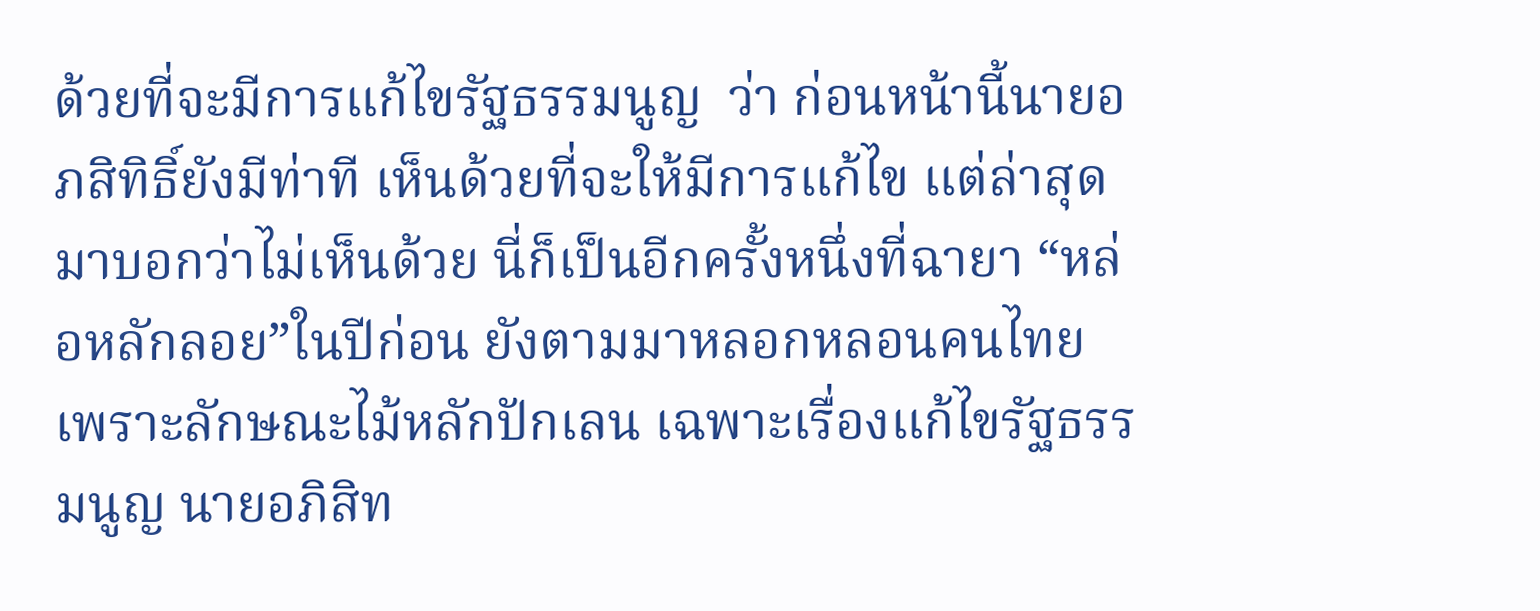ด้วยที่จะมีการแก้ไขรัฐธรรมนูญ  ว่า ก่อนหน้านี้นายอภสิทิธิ์ยังมีท่าที เห็นด้วยที่จะให้มีการแก้ไข แต่ล่าสุดมาบอกว่าไม่เห็นด้วย นี่ก็เป็นอีกครั้งหนึ่งที่ฉายา “หล่อหลักลอย”ในปีก่อน ยังตามมาหลอกหลอนคนไทย เพราะลักษณะไม้หลักปักเลน เฉพาะเรื่องแก้ไขรัฐธรรมนูญ นายอภิสิท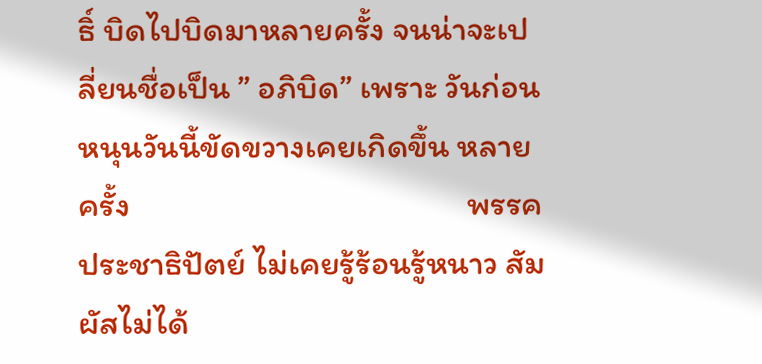ธิ์ บิดไปบิดมาหลายครั้ง จนน่าจะเปลี่ยนชื่อเป็น ” อภิบิด” เพราะ วันก่อนหนุนวันนี้ขัดขวางเคยเกิดขึ้น หลายครั้ง                                            พรรคประชาธิปัตย์ ไม่เคยรู้ร้อนรู้หนาว สัมผัสไม่ได้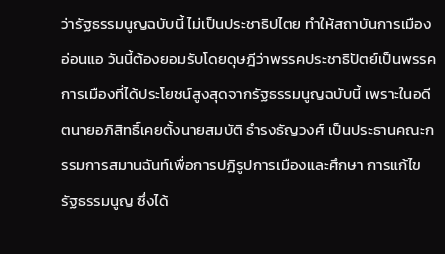ว่ารัฐธรรมนูญฉบับนี้ ไม่เป็นประชาธิปไตย ทำให้สถาบันการเมืองอ่อนแอ วันนี้ต้องยอมรับโดยดุษฎีว่าพรรคประชาธิปัตย์เป็นพรรคการเมืองที่ได้ประโยชน์สูงสุดจากรัฐธรรมนูญฉบับนี้ เพราะในอดีตนายอภิสิทธิ์เคยตั้งนายสมบัติ ธำรงธัญวงศ์ เป็นประธานคณะกรรมการสมานฉันท์เพื่อการปฏิรูปการเมืองและศึกษา การแก้ไขรัฐธรรมนูญ ซึ่งได้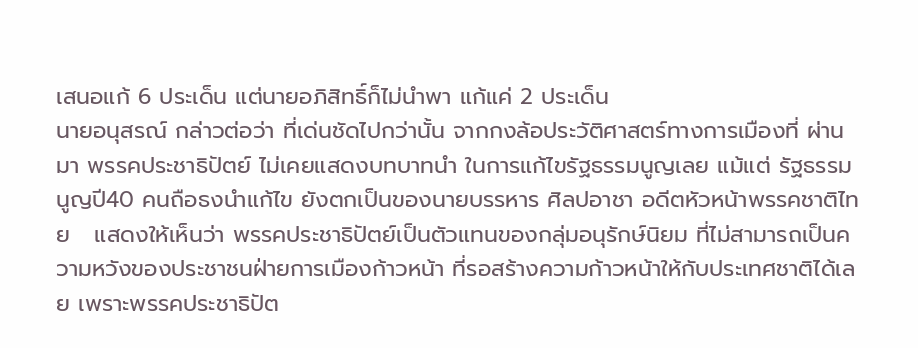เสนอแก้ 6 ประเด็น แต่นายอภิสิทธิ์ก็ไม่นำพา แก้แค่ 2 ประเด็น
นายอนุสรณ์ กล่าวต่อว่า ที่เด่นชัดไปกว่านั้น จากกงล้อประวัติศาสตร์ทางการเมืองที่ ผ่านมา พรรคประชาธิปัตย์ ไม่เคยแสดงบทบาทนำ ในการแก้ไขรัฐธรรมนูญเลย แม้แต่ รัฐธรรมนูญปี40 คนถือธงนำแก้ไข ยังตกเป็นของนายบรรหาร ศิลปอาชา อดีตหัวหน้าพรรคชาติไทย   แสดงให้เห็นว่า พรรคประชาธิปัตย์เป็นตัวแทนของกลุ่มอนุรักษ์นิยม ที่ไม่สามารถเป็นความหวังของประชาชนฝ่ายการเมืองก้าวหน้า ที่รอสร้างความก้าวหน้าให้กับประเทศชาติได้เลย เพราะพรรคประชาธิปัต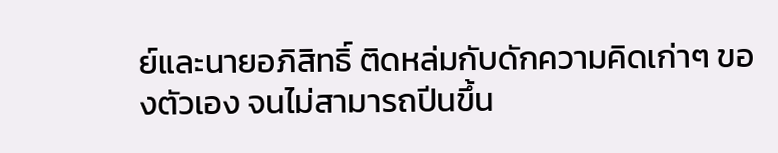ย์และนายอภิสิทธิ์ ติดหล่มกับดักความคิดเก่าๆ ของตัวเอง จนไม่สามารถปีนขึ้น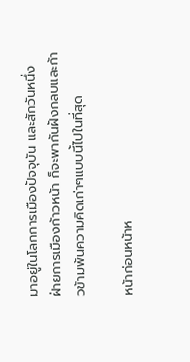มาอยู่ในโลกการเมืองปัจจุบัน และสักวันหนึ่ง ฝ่ายการเมืองก้าวหน้า ก็จะพากันฝังกลบและก้าวข้ามพ้นความคิดเก่าๆแบบนี้ไปในที่สุด

หน้าก่อนหน้าห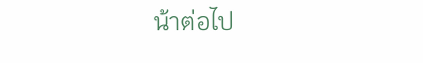น้าต่อไป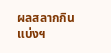ผลสลากกินแบ่งฯ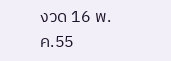งวด 16 พ.ค.55